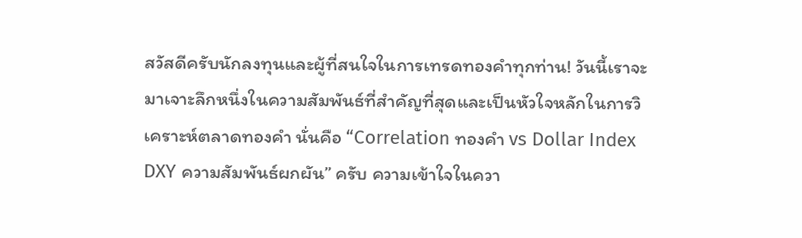สวัสดีครับนักลงทุนและผู้ที่สนใจในการเทรดทองคำทุกท่าน! วันนี้เราจะมาเจาะลึกหนึ่งในความสัมพันธ์ที่สำคัญที่สุดและเป็นหัวใจหลักในการวิเคราะห์ตลาดทองคำ นั่นคือ “Correlation ทองคำ vs Dollar Index DXY ความสัมพันธ์ผกผัน” ครับ ความเข้าใจในควา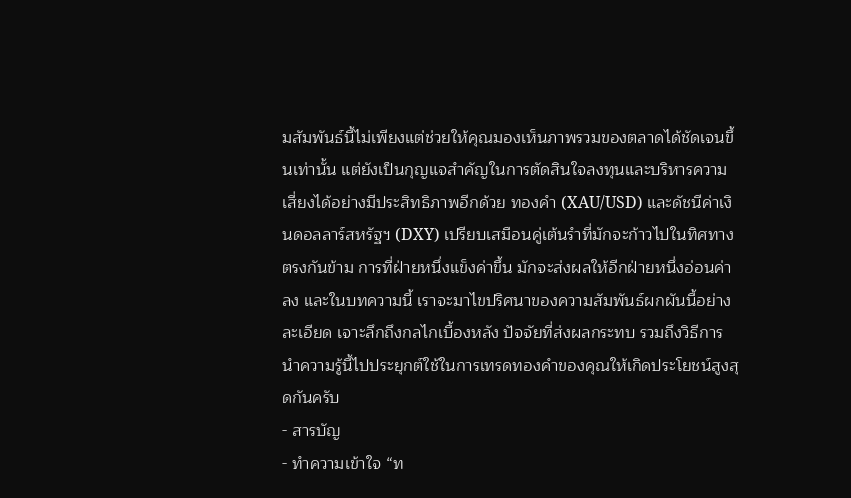มสัมพันธ์นี้ไม่เพียงแต่ช่วยให้คุณมองเห็นภาพรวมของตลาดได้ชัดเจนขึ้นเท่านั้น แต่ยังเป็นกุญแจสำคัญในการตัดสินใจลงทุนและบริหารความเสี่ยงได้อย่างมีประสิทธิภาพอีกด้วย ทองคำ (XAU/USD) และดัชนีค่าเงินดอลลาร์สหรัฐฯ (DXY) เปรียบเสมือนคู่เต้นรำที่มักจะก้าวไปในทิศทางตรงกันข้าม การที่ฝ่ายหนึ่งแข็งค่าขึ้น มักจะส่งผลให้อีกฝ่ายหนึ่งอ่อนค่าลง และในบทความนี้ เราจะมาไขปริศนาของความสัมพันธ์ผกผันนี้อย่างละเอียด เจาะลึกถึงกลไกเบื้องหลัง ปัจจัยที่ส่งผลกระทบ รวมถึงวิธีการนำความรู้นี้ไปประยุกต์ใช้ในการเทรดทองคำของคุณให้เกิดประโยชน์สูงสุดกันครับ
- สารบัญ
- ทำความเข้าใจ “ท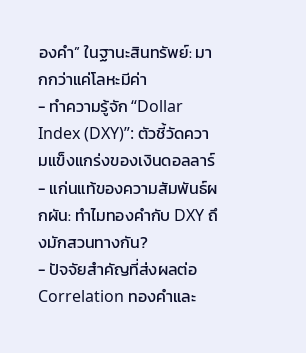องคำ” ในฐานะสินทรัพย์: มากกว่าแค่โลหะมีค่า
- ทำความรู้จัก “Dollar Index (DXY)”: ตัวชี้วัดความแข็งแกร่งของเงินดอลลาร์
- แก่นแท้ของความสัมพันธ์ผกผัน: ทำไมทองคำกับ DXY ถึงมักสวนทางกัน?
- ปัจจัยสำคัญที่ส่งผลต่อ Correlation ทองคำและ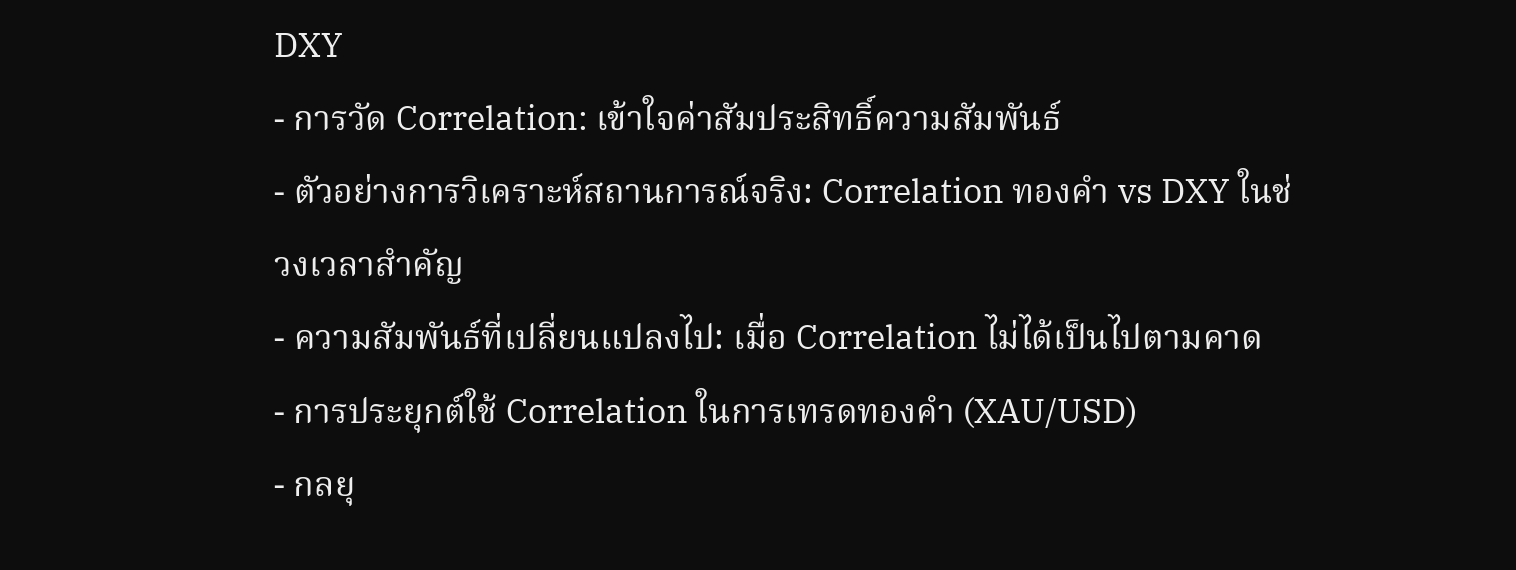DXY
- การวัด Correlation: เข้าใจค่าสัมประสิทธิ์ความสัมพันธ์
- ตัวอย่างการวิเคราะห์สถานการณ์จริง: Correlation ทองคำ vs DXY ในช่วงเวลาสำคัญ
- ความสัมพันธ์ที่เปลี่ยนแปลงไป: เมื่อ Correlation ไม่ได้เป็นไปตามคาด
- การประยุกต์ใช้ Correlation ในการเทรดทองคำ (XAU/USD)
- กลยุ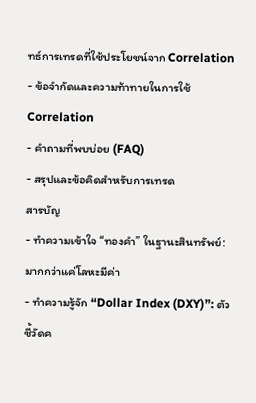ทธ์การเทรดที่ใช้ประโยชน์จาก Correlation
- ข้อจำกัดและความท้าทายในการใช้ Correlation
- คำถามที่พบบ่อย (FAQ)
- สรุปและข้อคิดสำหรับการเทรด
สารบัญ
- ทำความเข้าใจ “ทองคำ” ในฐานะสินทรัพย์: มากกว่าแค่โลหะมีค่า
- ทำความรู้จัก “Dollar Index (DXY)”: ตัวชี้วัดค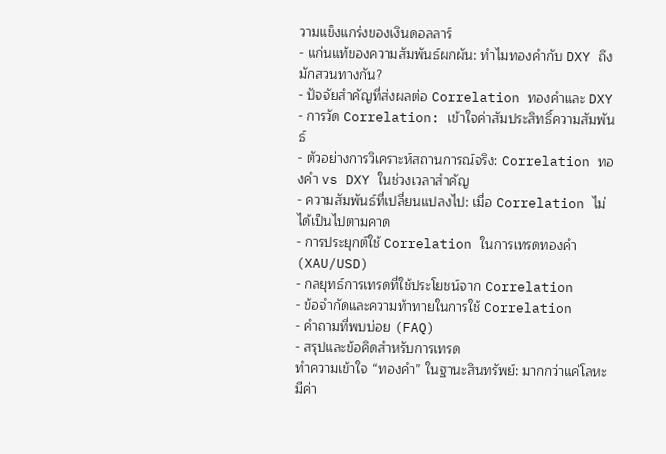วามแข็งแกร่งของเงินดอลลาร์
- แก่นแท้ของความสัมพันธ์ผกผัน: ทำไมทองคำกับ DXY ถึงมักสวนทางกัน?
- ปัจจัยสำคัญที่ส่งผลต่อ Correlation ทองคำและ DXY
- การวัด Correlation: เข้าใจค่าสัมประสิทธิ์ความสัมพันธ์
- ตัวอย่างการวิเคราะห์สถานการณ์จริง: Correlation ทองคำ vs DXY ในช่วงเวลาสำคัญ
- ความสัมพันธ์ที่เปลี่ยนแปลงไป: เมื่อ Correlation ไม่ได้เป็นไปตามคาด
- การประยุกต์ใช้ Correlation ในการเทรดทองคำ (XAU/USD)
- กลยุทธ์การเทรดที่ใช้ประโยชน์จาก Correlation
- ข้อจำกัดและความท้าทายในการใช้ Correlation
- คำถามที่พบบ่อย (FAQ)
- สรุปและข้อคิดสำหรับการเทรด
ทำความเข้าใจ “ทองคำ” ในฐานะสินทรัพย์: มากกว่าแค่โลหะมีค่า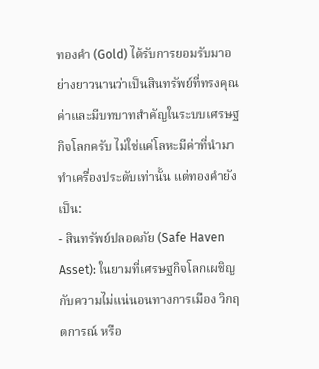ทองคำ (Gold) ได้รับการยอมรับมาอย่างยาวนานว่าเป็นสินทรัพย์ที่ทรงคุณค่าและมีบทบาทสำคัญในระบบเศรษฐกิจโลกครับ ไม่ใช่แค่โลหะมีค่าที่นำมาทำเครื่องประดับเท่านั้น แต่ทองคำยังเป็น:
- สินทรัพย์ปลอดภัย (Safe Haven Asset): ในยามที่เศรษฐกิจโลกเผชิญกับความไม่แน่นอนทางการเมือง วิกฤตการณ์ หรือ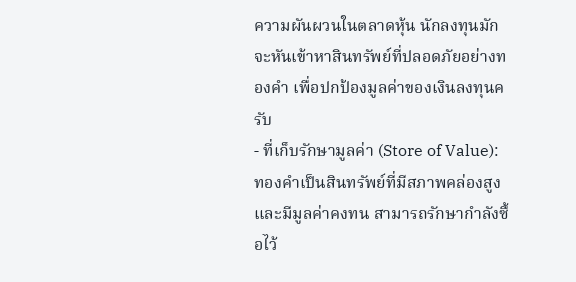ความผันผวนในตลาดหุ้น นักลงทุนมักจะหันเข้าหาสินทรัพย์ที่ปลอดภัยอย่างทองคำ เพื่อปกป้องมูลค่าของเงินลงทุนครับ
- ที่เก็บรักษามูลค่า (Store of Value): ทองคำเป็นสินทรัพย์ที่มีสภาพคล่องสูงและมีมูลค่าคงทน สามารถรักษากำลังซื้อไว้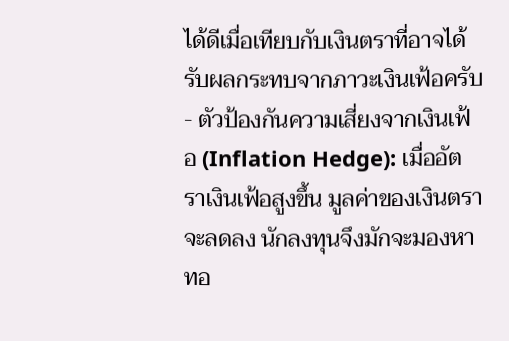ได้ดีเมื่อเทียบกับเงินตราที่อาจได้รับผลกระทบจากภาวะเงินเฟ้อครับ
- ตัวป้องกันความเสี่ยงจากเงินเฟ้อ (Inflation Hedge): เมื่ออัตราเงินเฟ้อสูงขึ้น มูลค่าของเงินตราจะลดลง นักลงทุนจึงมักจะมองหาทอ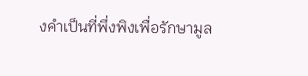งคำเป็นที่พึ่งพิงเพื่อรักษามูล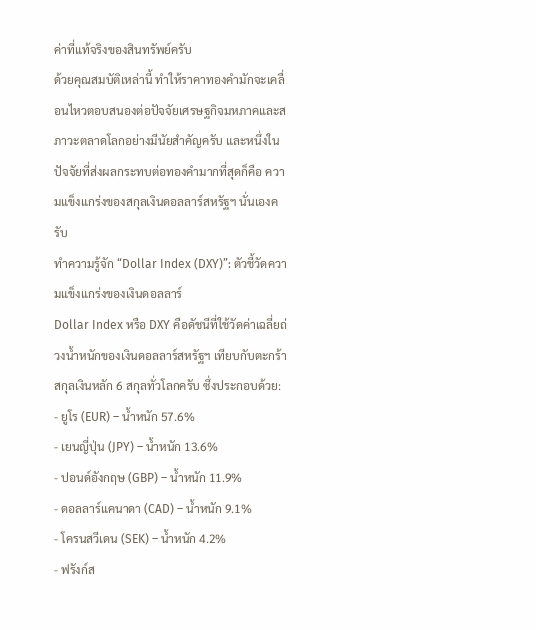ค่าที่แท้จริงของสินทรัพย์ครับ
ด้วยคุณสมบัติเหล่านี้ ทำให้ราคาทองคำมักจะเคลื่อนไหวตอบสนองต่อปัจจัยเศรษฐกิจมหภาคและสภาวะตลาดโลกอย่างมีนัยสำคัญครับ และหนึ่งในปัจจัยที่ส่งผลกระทบต่อทองคำมากที่สุดก็คือ ความแข็งแกร่งของสกุลเงินดอลลาร์สหรัฐฯ นั่นเองครับ
ทำความรู้จัก “Dollar Index (DXY)”: ตัวชี้วัดความแข็งแกร่งของเงินดอลลาร์
Dollar Index หรือ DXY คือดัชนีที่ใช้วัดค่าเฉลี่ยถ่วงน้ำหนักของเงินดอลลาร์สหรัฐฯ เทียบกับตะกร้าสกุลเงินหลัก 6 สกุลทั่วโลกครับ ซึ่งประกอบด้วย:
- ยูโร (EUR) – น้ำหนัก 57.6%
- เยนญี่ปุ่น (JPY) – น้ำหนัก 13.6%
- ปอนด์อังกฤษ (GBP) – น้ำหนัก 11.9%
- ดอลลาร์แคนาดา (CAD) – น้ำหนัก 9.1%
- โครนสวีเดน (SEK) – น้ำหนัก 4.2%
- ฟรังก์ส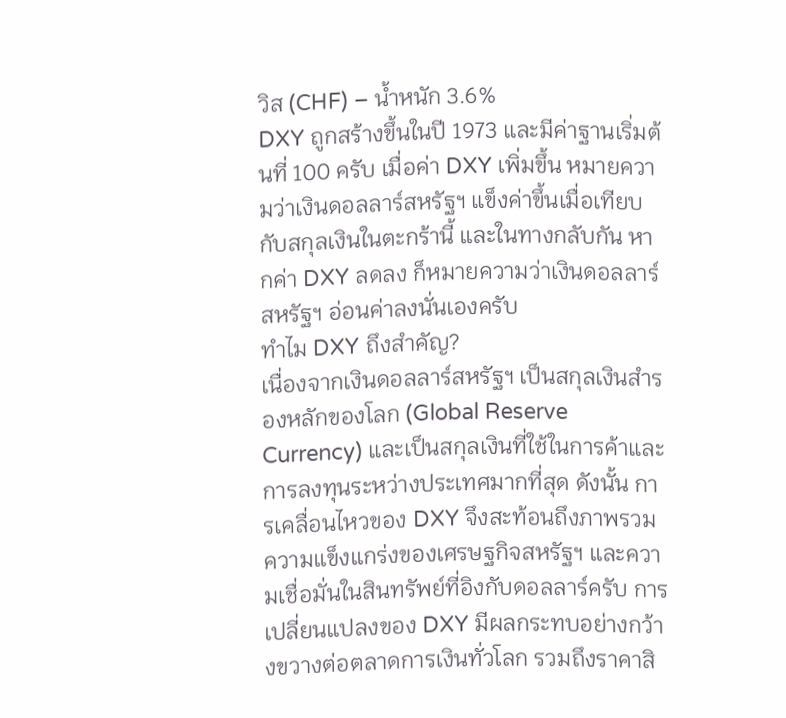วิส (CHF) – น้ำหนัก 3.6%
DXY ถูกสร้างขึ้นในปี 1973 และมีค่าฐานเริ่มต้นที่ 100 ครับ เมื่อค่า DXY เพิ่มขึ้น หมายความว่าเงินดอลลาร์สหรัฐฯ แข็งค่าขึ้นเมื่อเทียบกับสกุลเงินในตะกร้านี้ และในทางกลับกัน หากค่า DXY ลดลง ก็หมายความว่าเงินดอลลาร์สหรัฐฯ อ่อนค่าลงนั่นเองครับ
ทำไม DXY ถึงสำคัญ?
เนื่องจากเงินดอลลาร์สหรัฐฯ เป็นสกุลเงินสำรองหลักของโลก (Global Reserve Currency) และเป็นสกุลเงินที่ใช้ในการค้าและการลงทุนระหว่างประเทศมากที่สุด ดังนั้น การเคลื่อนไหวของ DXY จึงสะท้อนถึงภาพรวมความแข็งแกร่งของเศรษฐกิจสหรัฐฯ และความเชื่อมั่นในสินทรัพย์ที่อิงกับดอลลาร์ครับ การเปลี่ยนแปลงของ DXY มีผลกระทบอย่างกว้างขวางต่อตลาดการเงินทั่วโลก รวมถึงราคาสิ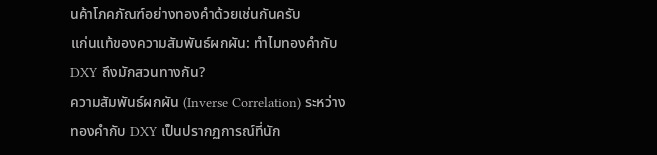นค้าโภคภัณฑ์อย่างทองคำด้วยเช่นกันครับ
แก่นแท้ของความสัมพันธ์ผกผัน: ทำไมทองคำกับ DXY ถึงมักสวนทางกัน?
ความสัมพันธ์ผกผัน (Inverse Correlation) ระหว่างทองคำกับ DXY เป็นปรากฏการณ์ที่นัก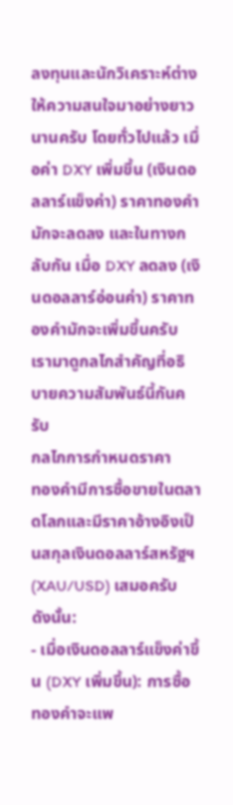ลงทุนและนักวิเคราะห์ต่างให้ความสนใจมาอย่างยาวนานครับ โดยทั่วไปแล้ว เมื่อค่า DXY เพิ่มขึ้น (เงินดอลลาร์แข็งค่า) ราคาทองคำมักจะลดลง และในทางกลับกัน เมื่อ DXY ลดลง (เงินดอลลาร์อ่อนค่า) ราคาทองคำมักจะเพิ่มขึ้นครับ เรามาดูกลไกสำคัญที่อธิบายความสัมพันธ์นี้กันครับ
กลไกการกำหนดราคา
ทองคำมีการซื้อขายในตลาดโลกและมีราคาอ้างอิงเป็นสกุลเงินดอลลาร์สหรัฐฯ (XAU/USD) เสมอครับ ดังนั้น:
- เมื่อเงินดอลลาร์แข็งค่าขึ้น (DXY เพิ่มขึ้น): การซื้อทองคำจะแพ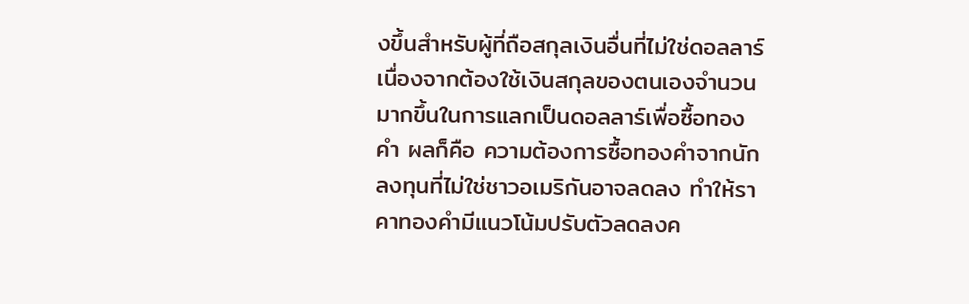งขึ้นสำหรับผู้ที่ถือสกุลเงินอื่นที่ไม่ใช่ดอลลาร์ เนื่องจากต้องใช้เงินสกุลของตนเองจำนวนมากขึ้นในการแลกเป็นดอลลาร์เพื่อซื้อทองคำ ผลก็คือ ความต้องการซื้อทองคำจากนักลงทุนที่ไม่ใช่ชาวอเมริกันอาจลดลง ทำให้ราคาทองคำมีแนวโน้มปรับตัวลดลงค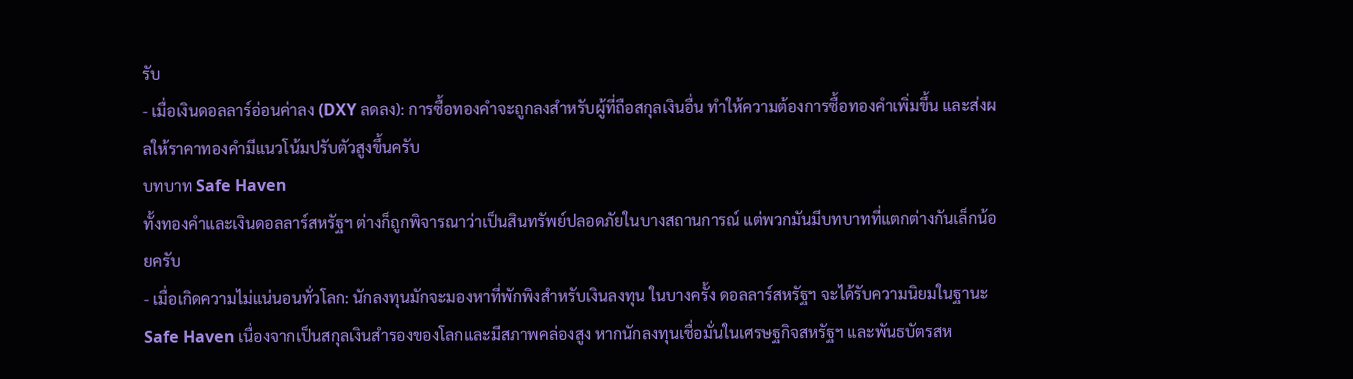รับ
- เมื่อเงินดอลลาร์อ่อนค่าลง (DXY ลดลง): การซื้อทองคำจะถูกลงสำหรับผู้ที่ถือสกุลเงินอื่น ทำให้ความต้องการซื้อทองคำเพิ่มขึ้น และส่งผลให้ราคาทองคำมีแนวโน้มปรับตัวสูงขึ้นครับ
บทบาท Safe Haven
ทั้งทองคำและเงินดอลลาร์สหรัฐฯ ต่างก็ถูกพิจารณาว่าเป็นสินทรัพย์ปลอดภัยในบางสถานการณ์ แต่พวกมันมีบทบาทที่แตกต่างกันเล็กน้อยครับ
- เมื่อเกิดความไม่แน่นอนทั่วโลก: นักลงทุนมักจะมองหาที่พักพิงสำหรับเงินลงทุน ในบางครั้ง ดอลลาร์สหรัฐฯ จะได้รับความนิยมในฐานะ Safe Haven เนื่องจากเป็นสกุลเงินสำรองของโลกและมีสภาพคล่องสูง หากนักลงทุนเชื่อมั่นในเศรษฐกิจสหรัฐฯ และพันธบัตรสห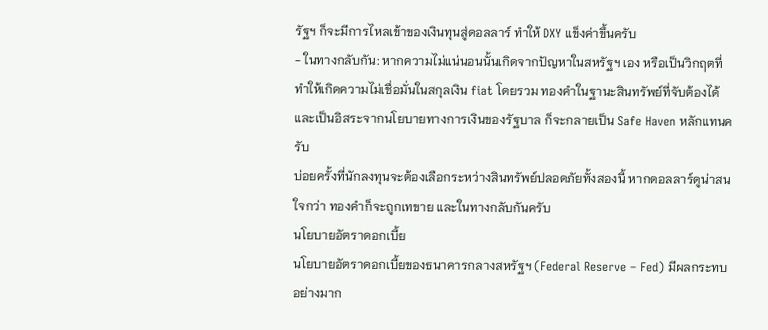รัฐฯ ก็จะมีการไหลเข้าของเงินทุนสู่ดอลลาร์ ทำให้ DXY แข็งค่าขึ้นครับ
- ในทางกลับกัน: หากความไม่แน่นอนนั้นเกิดจากปัญหาในสหรัฐฯ เอง หรือเป็นวิกฤตที่ทำให้เกิดความไม่เชื่อมั่นในสกุลเงิน fiat โดยรวม ทองคำในฐานะสินทรัพย์ที่จับต้องได้และเป็นอิสระจากนโยบายทางการเงินของรัฐบาล ก็จะกลายเป็น Safe Haven หลักแทนครับ
บ่อยครั้งที่นักลงทุนจะต้องเลือกระหว่างสินทรัพย์ปลอดภัยทั้งสองนี้ หากดอลลาร์ดูน่าสนใจกว่า ทองคำก็จะถูกเทขาย และในทางกลับกันครับ
นโยบายอัตราดอกเบี้ย
นโยบายอัตราดอกเบี้ยของธนาคารกลางสหรัฐฯ (Federal Reserve – Fed) มีผลกระทบอย่างมาก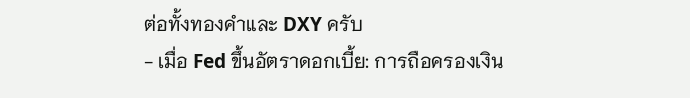ต่อทั้งทองคำและ DXY ครับ
- เมื่อ Fed ขึ้นอัตราดอกเบี้ย: การถือครองเงิน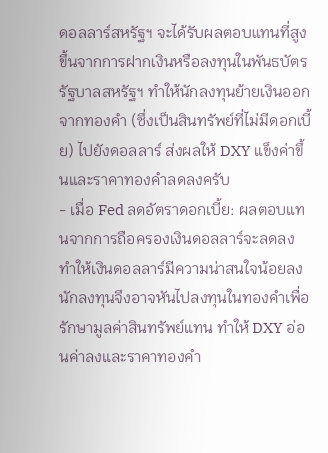ดอลลาร์สหรัฐฯ จะได้รับผลตอบแทนที่สูงขึ้นจากการฝากเงินหรือลงทุนในพันธบัตรรัฐบาลสหรัฐฯ ทำให้นักลงทุนย้ายเงินออกจากทองคำ (ซึ่งเป็นสินทรัพย์ที่ไม่มีดอกเบี้ย) ไปยังดอลลาร์ ส่งผลให้ DXY แข็งค่าขึ้นและราคาทองคำลดลงครับ
- เมื่อ Fed ลดอัตราดอกเบี้ย: ผลตอบแทนจากการถือครองเงินดอลลาร์จะลดลง ทำให้เงินดอลลาร์มีความน่าสนใจน้อยลง นักลงทุนจึงอาจหันไปลงทุนในทองคำเพื่อรักษามูลค่าสินทรัพย์แทน ทำให้ DXY อ่อนค่าลงและราคาทองคำ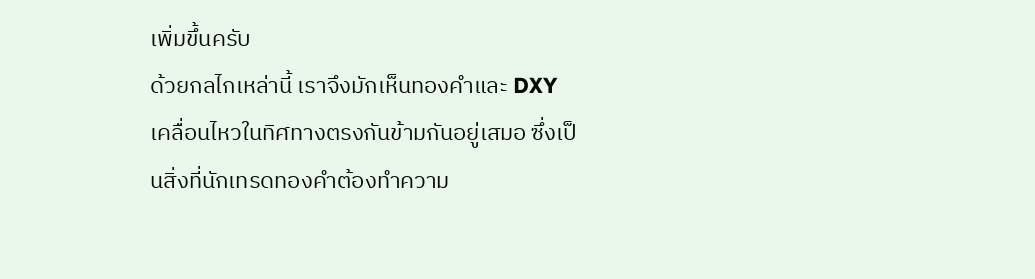เพิ่มขึ้นครับ
ด้วยกลไกเหล่านี้ เราจึงมักเห็นทองคำและ DXY เคลื่อนไหวในทิศทางตรงกันข้ามกันอยู่เสมอ ซึ่งเป็นสิ่งที่นักเทรดทองคำต้องทำความ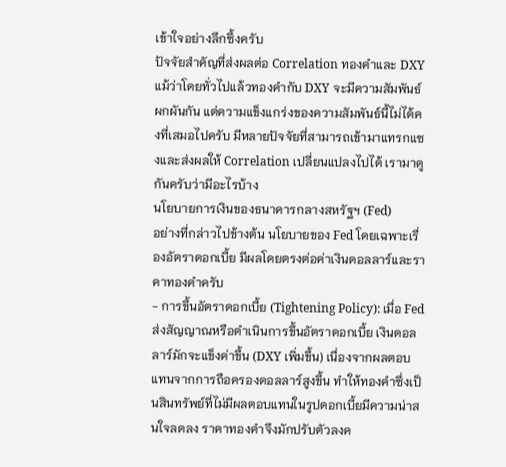เข้าใจอย่างลึกซึ้งครับ
ปัจจัยสำคัญที่ส่งผลต่อ Correlation ทองคำและ DXY
แม้ว่าโดยทั่วไปแล้วทองคำกับ DXY จะมีความสัมพันธ์ผกผันกัน แต่ความแข็งแกร่งของความสัมพันธ์นี้ไม่ได้คงที่เสมอไปครับ มีหลายปัจจัยที่สามารถเข้ามาแทรกแซงและส่งผลให้ Correlation เปลี่ยนแปลงไปได้ เรามาดูกันครับว่ามีอะไรบ้าง
นโยบายการเงินของธนาคารกลางสหรัฐฯ (Fed)
อย่างที่กล่าวไปข้างต้น นโยบายของ Fed โดยเฉพาะเรื่องอัตราดอกเบี้ย มีผลโดยตรงต่อค่าเงินดอลลาร์และราคาทองคำครับ
- การขึ้นอัตราดอกเบี้ย (Tightening Policy): เมื่อ Fed ส่งสัญญาณหรือดำเนินการขึ้นอัตราดอกเบี้ย เงินดอลลาร์มักจะแข็งค่าขึ้น (DXY เพิ่มขึ้น) เนื่องจากผลตอบแทนจากการถือครองดอลลาร์สูงขึ้น ทำให้ทองคำซึ่งเป็นสินทรัพย์ที่ไม่มีผลตอบแทนในรูปดอกเบี้ยมีความน่าสนใจลดลง ราคาทองคำจึงมักปรับตัวลงค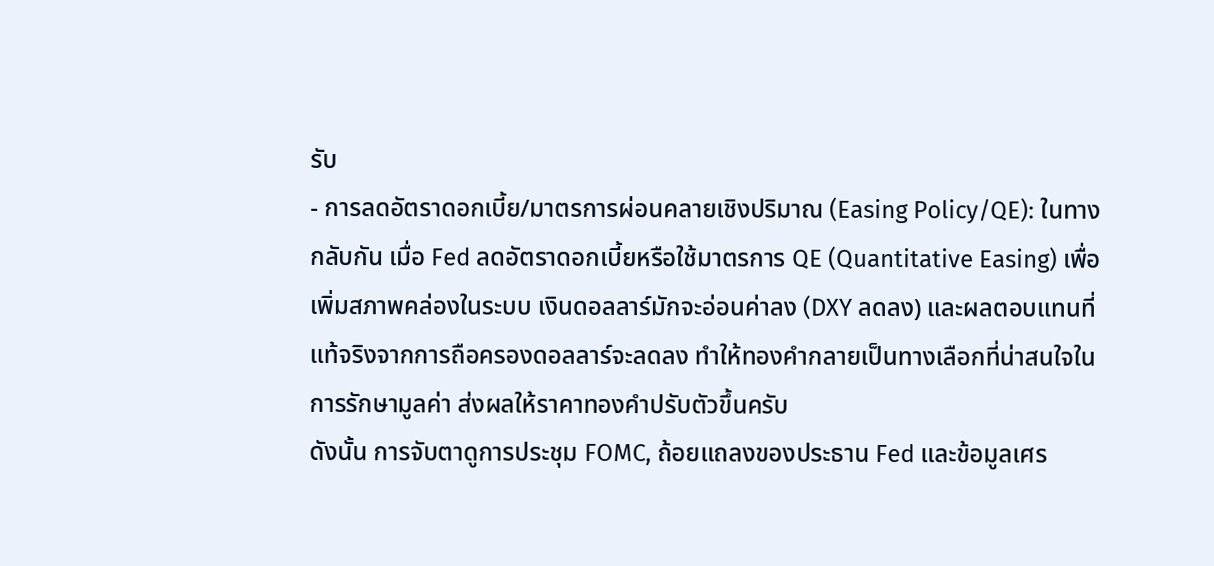รับ
- การลดอัตราดอกเบี้ย/มาตรการผ่อนคลายเชิงปริมาณ (Easing Policy/QE): ในทางกลับกัน เมื่อ Fed ลดอัตราดอกเบี้ยหรือใช้มาตรการ QE (Quantitative Easing) เพื่อเพิ่มสภาพคล่องในระบบ เงินดอลลาร์มักจะอ่อนค่าลง (DXY ลดลง) และผลตอบแทนที่แท้จริงจากการถือครองดอลลาร์จะลดลง ทำให้ทองคำกลายเป็นทางเลือกที่น่าสนใจในการรักษามูลค่า ส่งผลให้ราคาทองคำปรับตัวขึ้นครับ
ดังนั้น การจับตาดูการประชุม FOMC, ถ้อยแถลงของประธาน Fed และข้อมูลเศร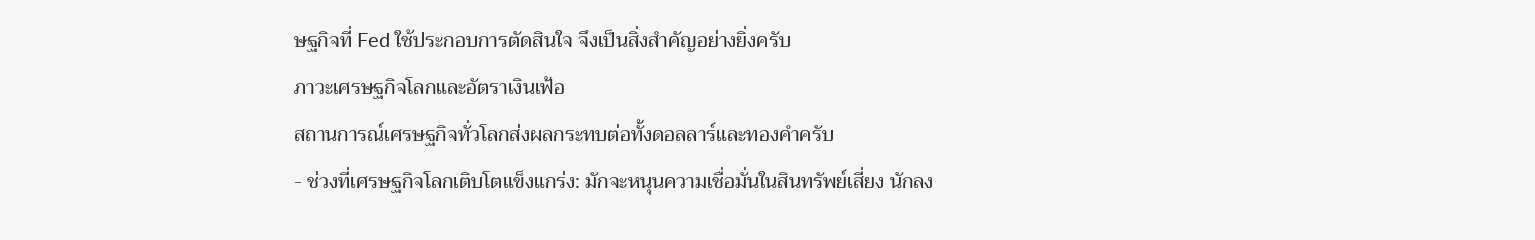ษฐกิจที่ Fed ใช้ประกอบการตัดสินใจ จึงเป็นสิ่งสำคัญอย่างยิ่งครับ
ภาวะเศรษฐกิจโลกและอัตราเงินเฟ้อ
สถานการณ์เศรษฐกิจทั่วโลกส่งผลกระทบต่อทั้งดอลลาร์และทองคำครับ
- ช่วงที่เศรษฐกิจโลกเติบโตแข็งแกร่ง: มักจะหนุนความเชื่อมั่นในสินทรัพย์เสี่ยง นักลง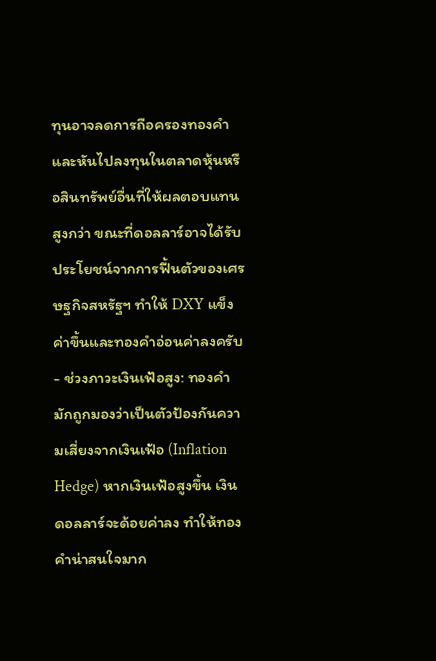ทุนอาจลดการถือครองทองคำและหันไปลงทุนในตลาดหุ้นหรือสินทรัพย์อื่นที่ให้ผลตอบแทนสูงกว่า ขณะที่ดอลลาร์อาจได้รับประโยชน์จากการฟื้นตัวของเศรษฐกิจสหรัฐฯ ทำให้ DXY แข็งค่าขึ้นและทองคำอ่อนค่าลงครับ
- ช่วงภาวะเงินเฟ้อสูง: ทองคำมักถูกมองว่าเป็นตัวป้องกันความเสี่ยงจากเงินเฟ้อ (Inflation Hedge) หากเงินเฟ้อสูงขึ้น เงินดอลลาร์จะด้อยค่าลง ทำให้ทองคำน่าสนใจมาก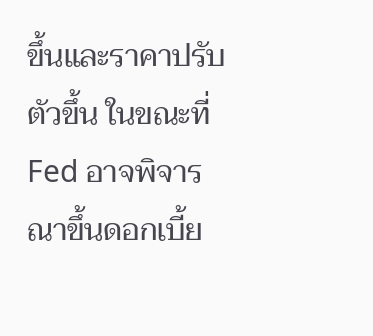ขึ้นและราคาปรับตัวขึ้น ในขณะที่ Fed อาจพิจารณาขึ้นดอกเบี้ย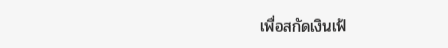เพื่อสกัดเงินเฟ้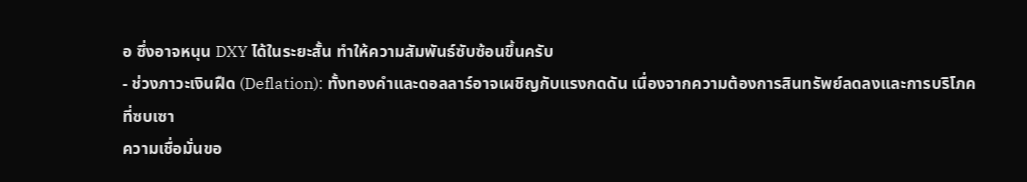อ ซึ่งอาจหนุน DXY ได้ในระยะสั้น ทำให้ความสัมพันธ์ซับซ้อนขึ้นครับ
- ช่วงภาวะเงินฝืด (Deflation): ทั้งทองคำและดอลลาร์อาจเผชิญกับแรงกดดัน เนื่องจากความต้องการสินทรัพย์ลดลงและการบริโภคที่ซบเซา
ความเชื่อมั่นขอ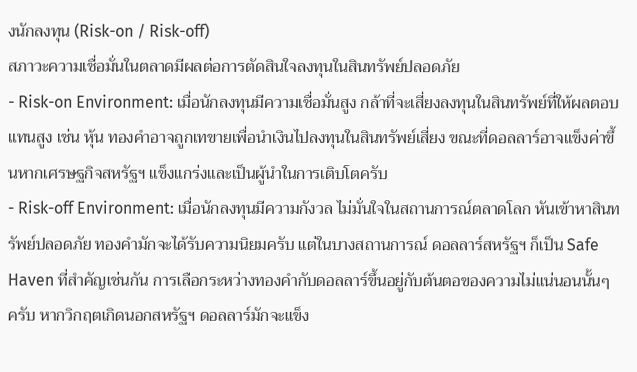งนักลงทุน (Risk-on / Risk-off)
สภาวะความเชื่อมั่นในตลาดมีผลต่อการตัดสินใจลงทุนในสินทรัพย์ปลอดภัย
- Risk-on Environment: เมื่อนักลงทุนมีความเชื่อมั่นสูง กล้าที่จะเสี่ยงลงทุนในสินทรัพย์ที่ให้ผลตอบแทนสูง เช่น หุ้น ทองคำอาจถูกเทขายเพื่อนำเงินไปลงทุนในสินทรัพย์เสี่ยง ขณะที่ดอลลาร์อาจแข็งค่าขึ้นหากเศรษฐกิจสหรัฐฯ แข็งแกร่งและเป็นผู้นำในการเติบโตครับ
- Risk-off Environment: เมื่อนักลงทุนมีความกังวล ไม่มั่นใจในสถานการณ์ตลาดโลก หันเข้าหาสินทรัพย์ปลอดภัย ทองคำมักจะได้รับความนิยมครับ แต่ในบางสถานการณ์ ดอลลาร์สหรัฐฯ ก็เป็น Safe Haven ที่สำคัญเช่นกัน การเลือกระหว่างทองคำกับดอลลาร์ขึ้นอยู่กับต้นตอของความไม่แน่นอนนั้นๆ ครับ หากวิกฤตเกิดนอกสหรัฐฯ ดอลลาร์มักจะแข็ง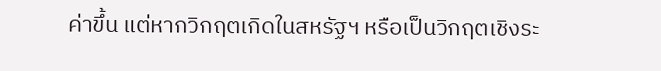ค่าขึ้น แต่หากวิกฤตเกิดในสหรัฐฯ หรือเป็นวิกฤตเชิงระ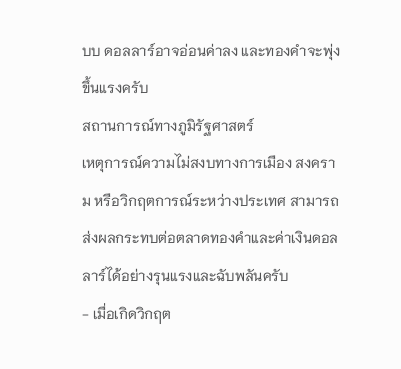บบ ดอลลาร์อาจอ่อนค่าลง และทองคำจะพุ่งขึ้นแรงครับ
สถานการณ์ทางภูมิรัฐศาสตร์
เหตุการณ์ความไม่สงบทางการเมือง สงคราม หรือวิกฤตการณ์ระหว่างประเทศ สามารถส่งผลกระทบต่อตลาดทองคำและค่าเงินดอลลาร์ได้อย่างรุนแรงและฉับพลันครับ
- เมื่อเกิดวิกฤต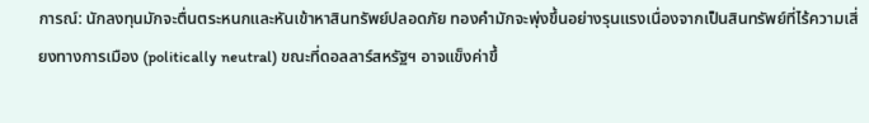การณ์: นักลงทุนมักจะตื่นตระหนกและหันเข้าหาสินทรัพย์ปลอดภัย ทองคำมักจะพุ่งขึ้นอย่างรุนแรงเนื่องจากเป็นสินทรัพย์ที่ไร้ความเสี่ยงทางการเมือง (politically neutral) ขณะที่ดอลลาร์สหรัฐฯ อาจแข็งค่าขึ้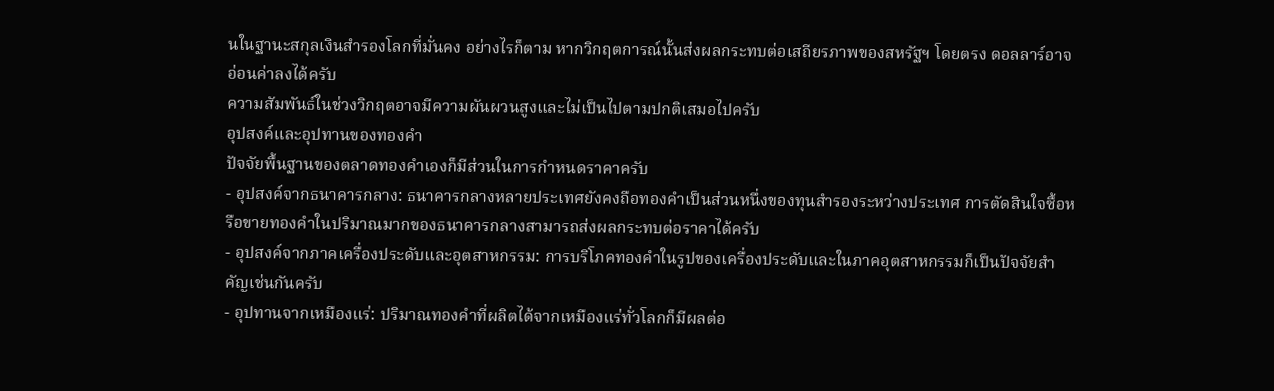นในฐานะสกุลเงินสำรองโลกที่มั่นคง อย่างไรก็ตาม หากวิกฤตการณ์นั้นส่งผลกระทบต่อเสถียรภาพของสหรัฐฯ โดยตรง ดอลลาร์อาจอ่อนค่าลงได้ครับ
ความสัมพันธ์ในช่วงวิกฤตอาจมีความผันผวนสูงและไม่เป็นไปตามปกติเสมอไปครับ
อุปสงค์และอุปทานของทองคำ
ปัจจัยพื้นฐานของตลาดทองคำเองก็มีส่วนในการกำหนดราคาครับ
- อุปสงค์จากธนาคารกลาง: ธนาคารกลางหลายประเทศยังคงถือทองคำเป็นส่วนหนึ่งของทุนสำรองระหว่างประเทศ การตัดสินใจซื้อหรือขายทองคำในปริมาณมากของธนาคารกลางสามารถส่งผลกระทบต่อราคาได้ครับ
- อุปสงค์จากภาคเครื่องประดับและอุตสาหกรรม: การบริโภคทองคำในรูปของเครื่องประดับและในภาคอุตสาหกรรมก็เป็นปัจจัยสำคัญเช่นกันครับ
- อุปทานจากเหมืองแร่: ปริมาณทองคำที่ผลิตได้จากเหมืองแร่ทั่วโลกก็มีผลต่อ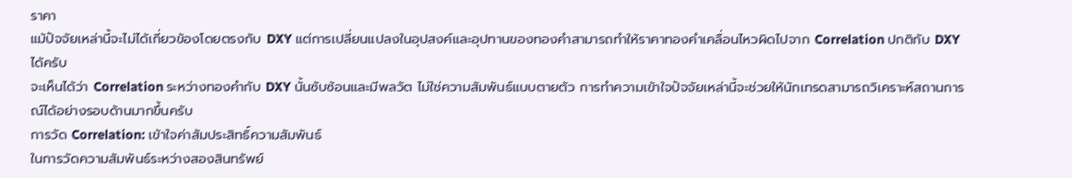ราคา
แม้ปัจจัยเหล่านี้จะไม่ได้เกี่ยวข้องโดยตรงกับ DXY แต่การเปลี่ยนแปลงในอุปสงค์และอุปทานของทองคำสามารถทำให้ราคาทองคำเคลื่อนไหวผิดไปจาก Correlation ปกติกับ DXY ได้ครับ
จะเห็นได้ว่า Correlation ระหว่างทองคำกับ DXY นั้นซับซ้อนและมีพลวัต ไม่ใช่ความสัมพันธ์แบบตายตัว การทำความเข้าใจปัจจัยเหล่านี้จะช่วยให้นักเทรดสามารถวิเคราะห์สถานการณ์ได้อย่างรอบด้านมากขึ้นครับ
การวัด Correlation: เข้าใจค่าสัมประสิทธิ์ความสัมพันธ์
ในการวัดความสัมพันธ์ระหว่างสองสินทรัพย์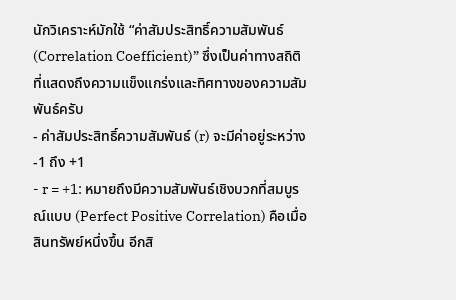นักวิเคราะห์มักใช้ “ค่าสัมประสิทธิ์ความสัมพันธ์ (Correlation Coefficient)” ซึ่งเป็นค่าทางสถิติที่แสดงถึงความแข็งแกร่งและทิศทางของความสัมพันธ์ครับ
- ค่าสัมประสิทธิ์ความสัมพันธ์ (r) จะมีค่าอยู่ระหว่าง -1 ถึง +1
- r = +1: หมายถึงมีความสัมพันธ์เชิงบวกที่สมบูรณ์แบบ (Perfect Positive Correlation) คือเมื่อสินทรัพย์หนึ่งขึ้น อีกสิ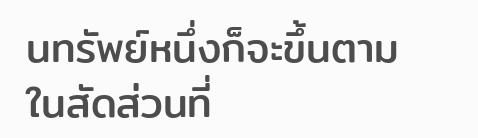นทรัพย์หนึ่งก็จะขึ้นตามในสัดส่วนที่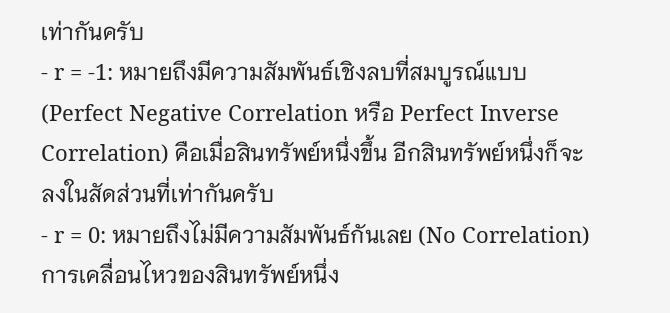เท่ากันครับ
- r = -1: หมายถึงมีความสัมพันธ์เชิงลบที่สมบูรณ์แบบ (Perfect Negative Correlation หรือ Perfect Inverse Correlation) คือเมื่อสินทรัพย์หนึ่งขึ้น อีกสินทรัพย์หนึ่งก็จะลงในสัดส่วนที่เท่ากันครับ
- r = 0: หมายถึงไม่มีความสัมพันธ์กันเลย (No Correlation) การเคลื่อนไหวของสินทรัพย์หนึ่ง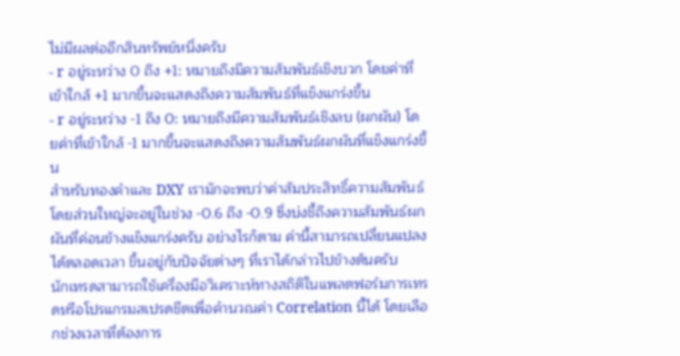ไม่มีผลต่ออีกสินทรัพย์หนึ่งครับ
- r อยู่ระหว่าง 0 ถึง +1: หมายถึงมีความสัมพันธ์เชิงบวก โดยค่าที่เข้าใกล้ +1 มากขึ้นจะแสดงถึงความสัมพันธ์ที่แข็งแกร่งขึ้น
- r อยู่ระหว่าง -1 ถึง 0: หมายถึงมีความสัมพันธ์เชิงลบ (ผกผัน) โดยค่าที่เข้าใกล้ -1 มากขึ้นจะแสดงถึงความสัมพันธ์ผกผันที่แข็งแกร่งขึ้น
สำหรับทองคำและ DXY เรามักจะพบว่าค่าสัมประสิทธิ์ความสัมพันธ์โดยส่วนใหญ่จะอยู่ในช่วง -0.6 ถึง -0.9 ซึ่งบ่งชี้ถึงความสัมพันธ์ผกผันที่ค่อนข้างแข็งแกร่งครับ อย่างไรก็ตาม ค่านี้สามารถเปลี่ยนแปลงได้ตลอดเวลา ขึ้นอยู่กับปัจจัยต่างๆ ที่เราได้กล่าวไปข้างต้นครับ
นักเทรดสามารถใช้เครื่องมือวิเคราะห์ทางสถิติในแพลตฟอร์มการเทรดหรือโปรแกรมสเปรดชีตเพื่อคำนวณค่า Correlation นี้ได้ โดยเลือกช่วงเวลาที่ต้องการ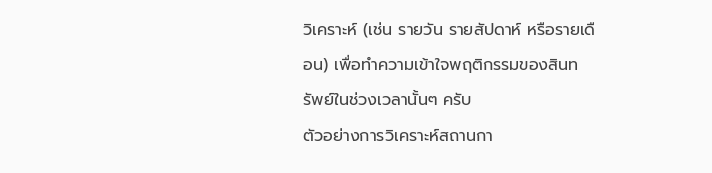วิเคราะห์ (เช่น รายวัน รายสัปดาห์ หรือรายเดือน) เพื่อทำความเข้าใจพฤติกรรมของสินทรัพย์ในช่วงเวลานั้นๆ ครับ
ตัวอย่างการวิเคราะห์สถานกา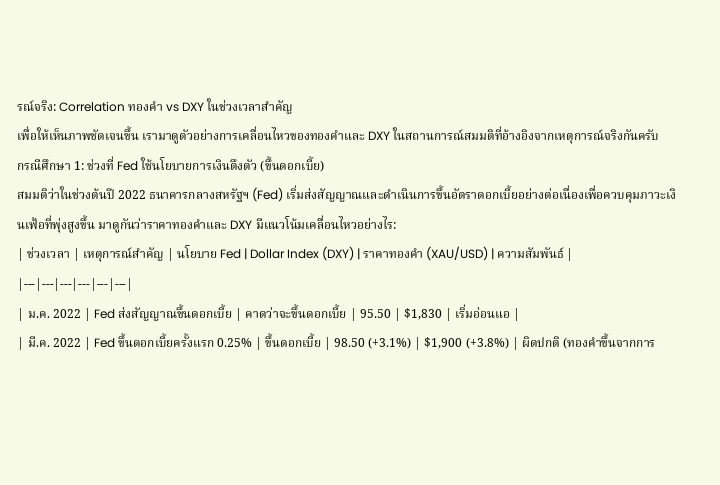รณ์จริง: Correlation ทองคำ vs DXY ในช่วงเวลาสำคัญ
เพื่อให้เห็นภาพชัดเจนขึ้น เรามาดูตัวอย่างการเคลื่อนไหวของทองคำและ DXY ในสถานการณ์สมมติที่อ้างอิงจากเหตุการณ์จริงกันครับ
กรณีศึกษา 1: ช่วงที่ Fed ใช้นโยบายการเงินตึงตัว (ขึ้นดอกเบี้ย)
สมมติว่าในช่วงต้นปี 2022 ธนาคารกลางสหรัฐฯ (Fed) เริ่มส่งสัญญาณและดำเนินการขึ้นอัตราดอกเบี้ยอย่างต่อเนื่องเพื่อควบคุมภาวะเงินเฟ้อที่พุ่งสูงขึ้น มาดูกันว่าราคาทองคำและ DXY มีแนวโน้มเคลื่อนไหวอย่างไร:
| ช่วงเวลา | เหตุการณ์สำคัญ | นโยบาย Fed | Dollar Index (DXY) | ราคาทองคำ (XAU/USD) | ความสัมพันธ์ |
|---|---|---|---|---|---|
| ม.ค. 2022 | Fed ส่งสัญญาณขึ้นดอกเบี้ย | คาดว่าจะขึ้นดอกเบี้ย | 95.50 | $1,830 | เริ่มอ่อนแอ |
| มี.ค. 2022 | Fed ขึ้นดอกเบี้ยครั้งแรก 0.25% | ขึ้นดอกเบี้ย | 98.50 (+3.1%) | $1,900 (+3.8%) | ผิดปกติ (ทองคำขึ้นจากการ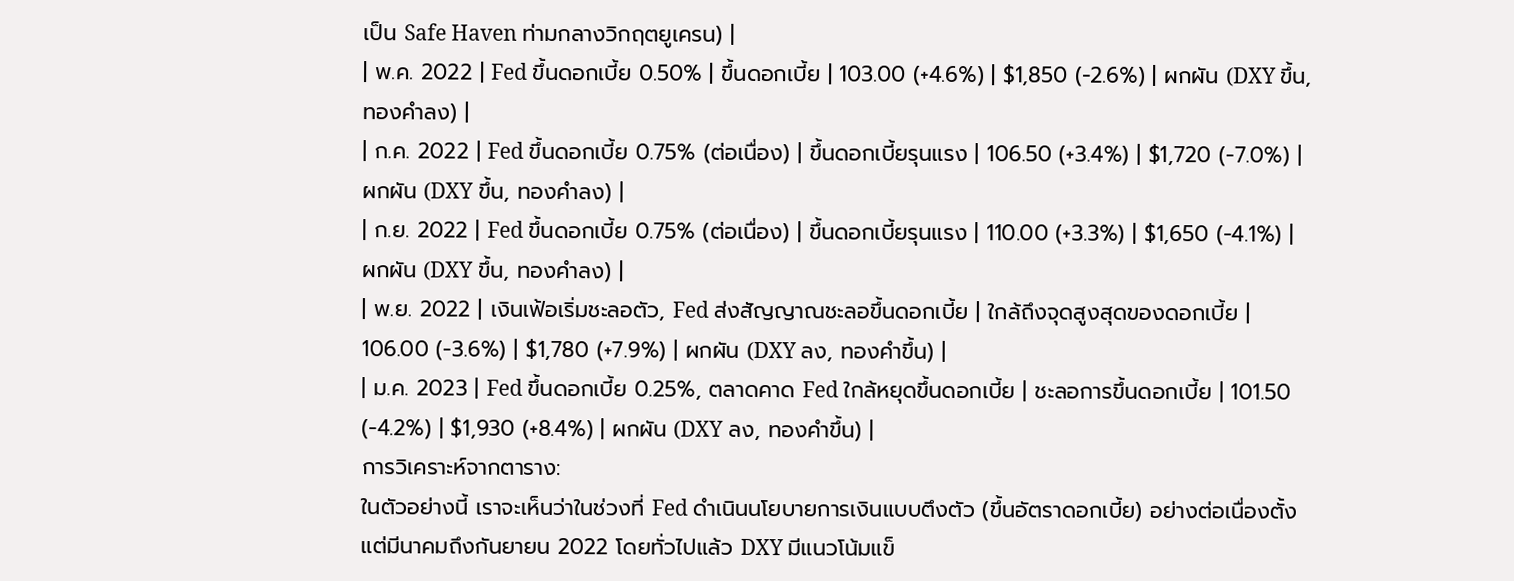เป็น Safe Haven ท่ามกลางวิกฤตยูเครน) |
| พ.ค. 2022 | Fed ขึ้นดอกเบี้ย 0.50% | ขึ้นดอกเบี้ย | 103.00 (+4.6%) | $1,850 (-2.6%) | ผกผัน (DXY ขึ้น, ทองคำลง) |
| ก.ค. 2022 | Fed ขึ้นดอกเบี้ย 0.75% (ต่อเนื่อง) | ขึ้นดอกเบี้ยรุนแรง | 106.50 (+3.4%) | $1,720 (-7.0%) | ผกผัน (DXY ขึ้น, ทองคำลง) |
| ก.ย. 2022 | Fed ขึ้นดอกเบี้ย 0.75% (ต่อเนื่อง) | ขึ้นดอกเบี้ยรุนแรง | 110.00 (+3.3%) | $1,650 (-4.1%) | ผกผัน (DXY ขึ้น, ทองคำลง) |
| พ.ย. 2022 | เงินเฟ้อเริ่มชะลอตัว, Fed ส่งสัญญาณชะลอขึ้นดอกเบี้ย | ใกล้ถึงจุดสูงสุดของดอกเบี้ย | 106.00 (-3.6%) | $1,780 (+7.9%) | ผกผัน (DXY ลง, ทองคำขึ้น) |
| ม.ค. 2023 | Fed ขึ้นดอกเบี้ย 0.25%, ตลาดคาด Fed ใกล้หยุดขึ้นดอกเบี้ย | ชะลอการขึ้นดอกเบี้ย | 101.50 (-4.2%) | $1,930 (+8.4%) | ผกผัน (DXY ลง, ทองคำขึ้น) |
การวิเคราะห์จากตาราง:
ในตัวอย่างนี้ เราจะเห็นว่าในช่วงที่ Fed ดำเนินนโยบายการเงินแบบตึงตัว (ขึ้นอัตราดอกเบี้ย) อย่างต่อเนื่องตั้งแต่มีนาคมถึงกันยายน 2022 โดยทั่วไปแล้ว DXY มีแนวโน้มแข็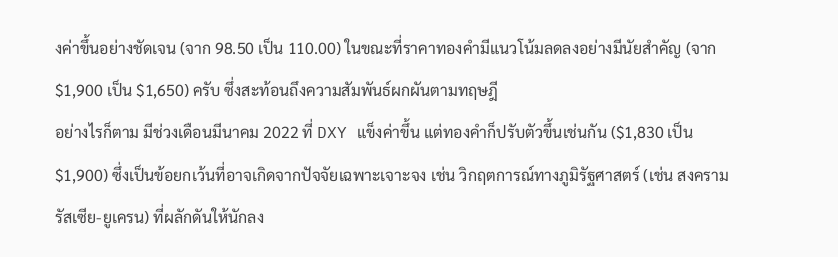งค่าขึ้นอย่างชัดเจน (จาก 98.50 เป็น 110.00) ในขณะที่ราคาทองคำมีแนวโน้มลดลงอย่างมีนัยสำคัญ (จาก $1,900 เป็น $1,650) ครับ ซึ่งสะท้อนถึงความสัมพันธ์ผกผันตามทฤษฎี
อย่างไรก็ตาม มีช่วงเดือนมีนาคม 2022 ที่ DXY แข็งค่าขึ้น แต่ทองคำก็ปรับตัวขึ้นเช่นกัน ($1,830 เป็น $1,900) ซึ่งเป็นข้อยกเว้นที่อาจเกิดจากปัจจัยเฉพาะเจาะจง เช่น วิกฤตการณ์ทางภูมิรัฐศาสตร์ (เช่น สงครามรัสเซีย-ยูเครน) ที่ผลักดันให้นักลง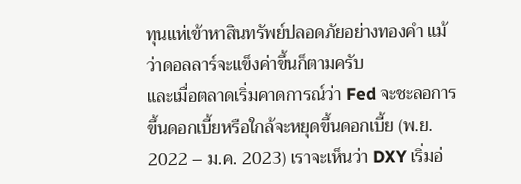ทุนแห่เข้าหาสินทรัพย์ปลอดภัยอย่างทองคำ แม้ว่าดอลลาร์จะแข็งค่าขึ้นก็ตามครับ
และเมื่อตลาดเริ่มคาดการณ์ว่า Fed จะชะลอการขึ้นดอกเบี้ยหรือใกล้จะหยุดขึ้นดอกเบี้ย (พ.ย. 2022 – ม.ค. 2023) เราจะเห็นว่า DXY เริ่มอ่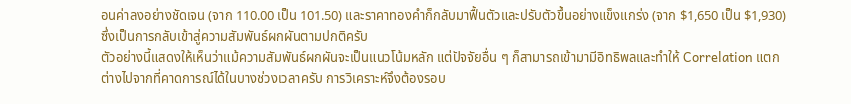อนค่าลงอย่างชัดเจน (จาก 110.00 เป็น 101.50) และราคาทองคำก็กลับมาฟื้นตัวและปรับตัวขึ้นอย่างแข็งแกร่ง (จาก $1,650 เป็น $1,930) ซึ่งเป็นการกลับเข้าสู่ความสัมพันธ์ผกผันตามปกติครับ
ตัวอย่างนี้แสดงให้เห็นว่าแม้ความสัมพันธ์ผกผันจะเป็นแนวโน้มหลัก แต่ปัจจัยอื่น ๆ ก็สามารถเข้ามามีอิทธิพลและทำให้ Correlation แตกต่างไปจากที่คาดการณ์ได้ในบางช่วงเวลาครับ การวิเคราะห์จึงต้องรอบ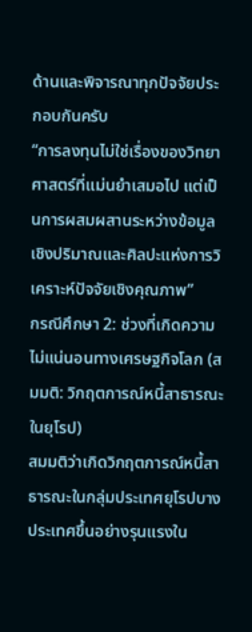ด้านและพิจารณาทุกปัจจัยประกอบกันครับ
“การลงทุนไม่ใช่เรื่องของวิทยาศาสตร์ที่แม่นยำเสมอไป แต่เป็นการผสมผสานระหว่างข้อมูลเชิงปริมาณและศิลปะแห่งการวิเคราะห์ปัจจัยเชิงคุณภาพ”
กรณีศึกษา 2: ช่วงที่เกิดความไม่แน่นอนทางเศรษฐกิจโลก (สมมติ: วิกฤตการณ์หนี้สาธารณะในยุโรป)
สมมติว่าเกิดวิกฤตการณ์หนี้สาธารณะในกลุ่มประเทศยุโรปบางประเทศขึ้นอย่างรุนแรงใน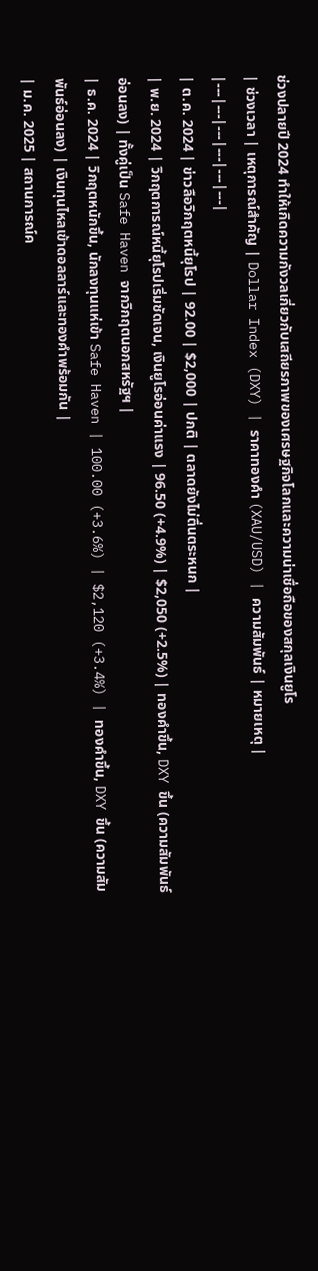ช่วงปลายปี 2024 ทำให้เกิดความกังวลเกี่ยวกับเสถียรภาพของเศรษฐกิจโลกและความน่าเชื่อถือของสกุลเงินยูโร
| ช่วงเวลา | เหตุการณ์สำคัญ | Dollar Index (DXY) | ราคาทองคำ (XAU/USD) | ความสัมพันธ์ | หมายเหตุ |
|---|---|---|---|---|---|
| ต.ค. 2024 | ข่าวลือวิกฤตหนี้ยุโรป | 92.00 | $2,000 | ปกติ | ตลาดยังไม่ตื่นตระหนก |
| พ.ย. 2024 | วิกฤตการณ์หนี้ยุโรปเริ่มชัดเจน, เงินยูโรอ่อนค่าแรง | 96.50 (+4.9%) | $2,050 (+2.5%) | ทองคำขึ้น, DXY ขึ้น (ความสัมพันธ์อ่อนลง) | ทั้งคู่เป็น Safe Haven จากวิกฤตนอกสหรัฐฯ |
| ธ.ค. 2024 | วิกฤตหนักขึ้น, นักลงทุนแห่เข้า Safe Haven | 100.00 (+3.6%) | $2,120 (+3.4%) | ทองคำขึ้น, DXY ขึ้น (ความสัมพันธ์อ่อนลง) | เงินทุนไหลเข้าดอลลาร์และทองคำพร้อมกัน |
| ม.ค. 2025 | สถานการณ์ค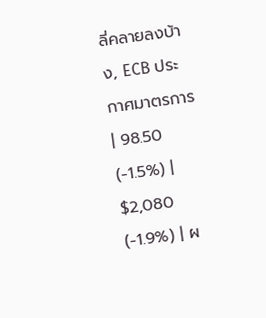ลี่คลายลงบ้าง, ECB ประกาศมาตรการ | 98.50 (-1.5%) | $2,080 (-1.9%) | ผ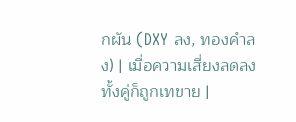กผัน (DXY ลง, ทองคำลง) | เมื่อความเสี่ยงลดลง ทั้งคู่ก็ถูกเทขาย |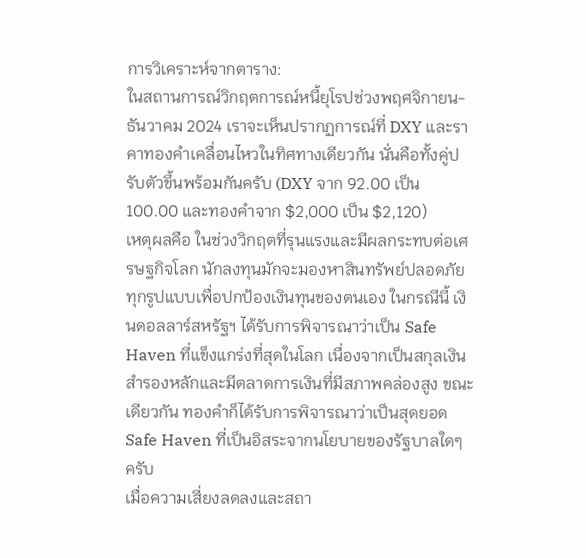การวิเคราะห์จากตาราง:
ในสถานการณ์วิกฤตการณ์หนี้ยุโรปช่วงพฤศจิกายน-ธันวาคม 2024 เราจะเห็นปรากฏการณ์ที่ DXY และราคาทองคำเคลื่อนไหวในทิศทางเดียวกัน นั่นคือทั้งคู่ปรับตัวขึ้นพร้อมกันครับ (DXY จาก 92.00 เป็น 100.00 และทองคำจาก $2,000 เป็น $2,120)
เหตุผลคือ ในช่วงวิกฤตที่รุนแรงและมีผลกระทบต่อเศรษฐกิจโลก นักลงทุนมักจะมองหาสินทรัพย์ปลอดภัยทุกรูปแบบเพื่อปกป้องเงินทุนของตนเอง ในกรณีนี้ เงินดอลลาร์สหรัฐฯ ได้รับการพิจารณาว่าเป็น Safe Haven ที่แข็งแกร่งที่สุดในโลก เนื่องจากเป็นสกุลเงินสำรองหลักและมีตลาดการเงินที่มีสภาพคล่องสูง ขณะเดียวกัน ทองคำก็ได้รับการพิจารณาว่าเป็นสุดยอด Safe Haven ที่เป็นอิสระจากนโยบายของรัฐบาลใดๆ ครับ
เมื่อความเสี่ยงลดลงและสถา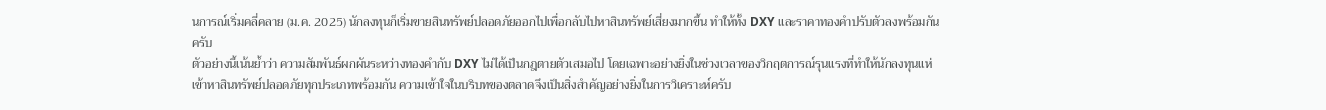นการณ์เริ่มคลี่คลาย (ม.ค. 2025) นักลงทุนก็เริ่มขายสินทรัพย์ปลอดภัยออกไปเพื่อกลับไปหาสินทรัพย์เสี่ยงมากขึ้น ทำให้ทั้ง DXY และราคาทองคำปรับตัวลงพร้อมกันครับ
ตัวอย่างนี้เน้นย้ำว่า ความสัมพันธ์ผกผันระหว่างทองคำกับ DXY ไม่ได้เป็นกฎตายตัวเสมอไป โดยเฉพาะอย่างยิ่งในช่วงเวลาของวิกฤตการณ์รุนแรงที่ทำให้นักลงทุนแห่เข้าหาสินทรัพย์ปลอดภัยทุกประเภทพร้อมกัน ความเข้าใจในบริบทของตลาดจึงเป็นสิ่งสำคัญอย่างยิ่งในการวิเคราะห์ครับ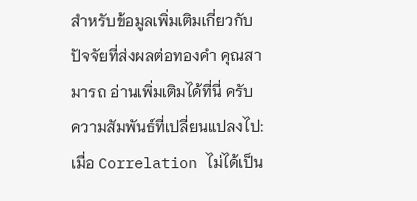สำหรับข้อมูลเพิ่มเติมเกี่ยวกับปัจจัยที่ส่งผลต่อทองคำ คุณสามารถ อ่านเพิ่มเติมได้ที่นี่ ครับ
ความสัมพันธ์ที่เปลี่ยนแปลงไป: เมื่อ Correlation ไม่ได้เป็น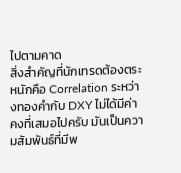ไปตามคาด
สิ่งสำคัญที่นักเทรดต้องตระหนักคือ Correlation ระหว่างทองคำกับ DXY ไม่ได้มีค่าคงที่เสมอไปครับ มันเป็นความสัมพันธ์ที่มีพ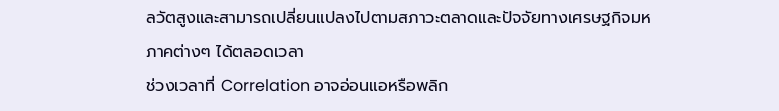ลวัตสูงและสามารถเปลี่ยนแปลงไปตามสภาวะตลาดและปัจจัยทางเศรษฐกิจมหภาคต่างๆ ได้ตลอดเวลา
ช่วงเวลาที่ Correlation อาจอ่อนแอหรือพลิก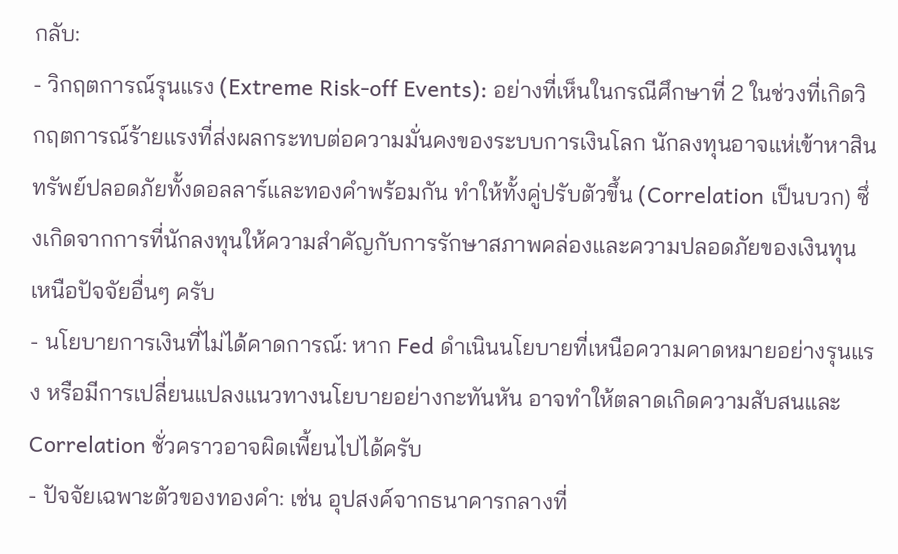กลับ:
- วิกฤตการณ์รุนแรง (Extreme Risk-off Events): อย่างที่เห็นในกรณีศึกษาที่ 2 ในช่วงที่เกิดวิกฤตการณ์ร้ายแรงที่ส่งผลกระทบต่อความมั่นคงของระบบการเงินโลก นักลงทุนอาจแห่เข้าหาสินทรัพย์ปลอดภัยทั้งดอลลาร์และทองคำพร้อมกัน ทำให้ทั้งคู่ปรับตัวขึ้น (Correlation เป็นบวก) ซึ่งเกิดจากการที่นักลงทุนให้ความสำคัญกับการรักษาสภาพคล่องและความปลอดภัยของเงินทุนเหนือปัจจัยอื่นๆ ครับ
- นโยบายการเงินที่ไม่ได้คาดการณ์: หาก Fed ดำเนินนโยบายที่เหนือความคาดหมายอย่างรุนแรง หรือมีการเปลี่ยนแปลงแนวทางนโยบายอย่างกะทันหัน อาจทำให้ตลาดเกิดความสับสนและ Correlation ชั่วคราวอาจผิดเพี้ยนไปได้ครับ
- ปัจจัยเฉพาะตัวของทองคำ: เช่น อุปสงค์จากธนาคารกลางที่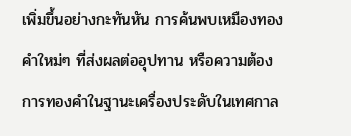เพิ่มขึ้นอย่างกะทันหัน การค้นพบเหมืองทองคำใหม่ๆ ที่ส่งผลต่ออุปทาน หรือความต้องการทองคำในฐานะเครื่องประดับในเทศกาล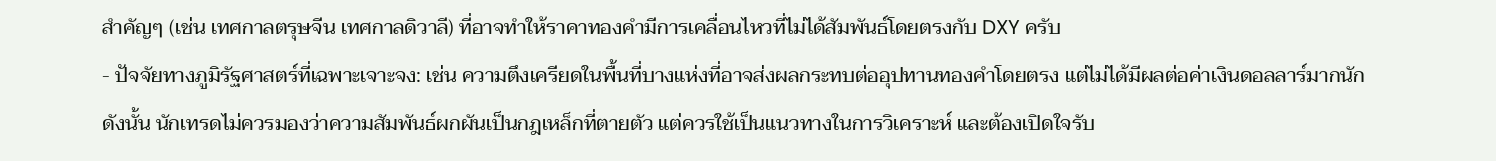สำคัญๆ (เช่น เทศกาลตรุษจีน เทศกาลดิวาลี) ที่อาจทำให้ราคาทองคำมีการเคลื่อนไหวที่ไม่ได้สัมพันธ์โดยตรงกับ DXY ครับ
- ปัจจัยทางภูมิรัฐศาสตร์ที่เฉพาะเจาะจง: เช่น ความตึงเครียดในพื้นที่บางแห่งที่อาจส่งผลกระทบต่ออุปทานทองคำโดยตรง แต่ไม่ได้มีผลต่อค่าเงินดอลลาร์มากนัก
ดังนั้น นักเทรดไม่ควรมองว่าความสัมพันธ์ผกผันเป็นกฎเหล็กที่ตายตัว แต่ควรใช้เป็นแนวทางในการวิเคราะห์ และต้องเปิดใจรับ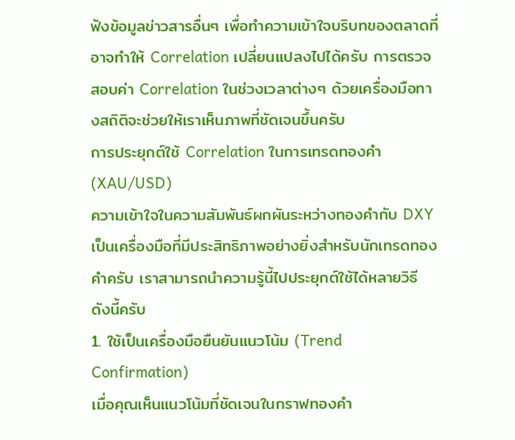ฟังข้อมูลข่าวสารอื่นๆ เพื่อทำความเข้าใจบริบทของตลาดที่อาจทำให้ Correlation เปลี่ยนแปลงไปได้ครับ การตรวจสอบค่า Correlation ในช่วงเวลาต่างๆ ด้วยเครื่องมือทางสถิติจะช่วยให้เราเห็นภาพที่ชัดเจนขึ้นครับ
การประยุกต์ใช้ Correlation ในการเทรดทองคำ (XAU/USD)
ความเข้าใจในความสัมพันธ์ผกผันระหว่างทองคำกับ DXY เป็นเครื่องมือที่มีประสิทธิภาพอย่างยิ่งสำหรับนักเทรดทองคำครับ เราสามารถนำความรู้นี้ไปประยุกต์ใช้ได้หลายวิธี ดังนี้ครับ
1. ใช้เป็นเครื่องมือยืนยันแนวโน้ม (Trend Confirmation)
เมื่อคุณเห็นแนวโน้มที่ชัดเจนในกราฟทองคำ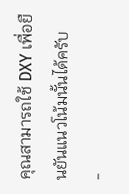คุณสามารถใช้ DXY เพื่อยืนยันแนวโน้มนั้นได้ครับ
-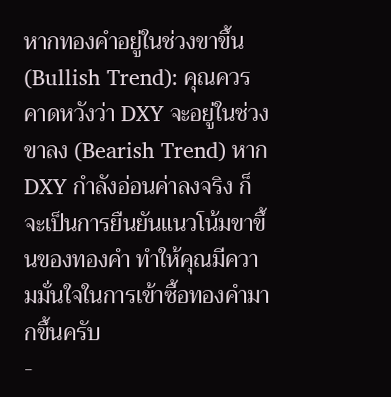หากทองคำอยู่ในช่วงขาขึ้น (Bullish Trend): คุณควรคาดหวังว่า DXY จะอยู่ในช่วงขาลง (Bearish Trend) หาก DXY กำลังอ่อนค่าลงจริง ก็จะเป็นการยืนยันแนวโน้มขาขึ้นของทองคำ ทำให้คุณมีความมั่นใจในการเข้าซื้อทองคำมากขึ้นครับ
-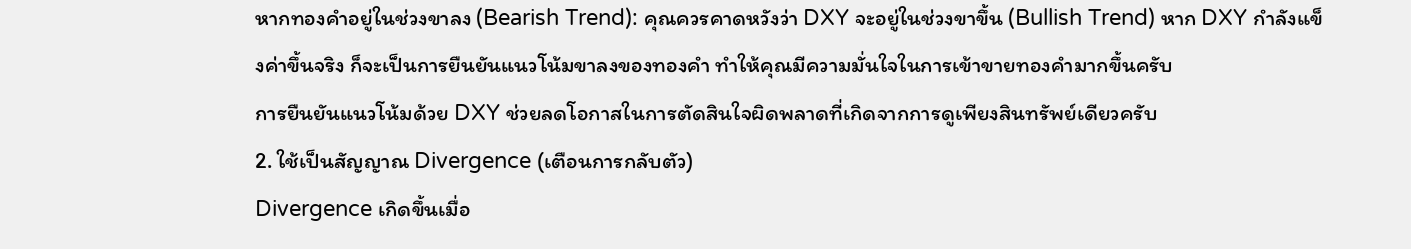หากทองคำอยู่ในช่วงขาลง (Bearish Trend): คุณควรคาดหวังว่า DXY จะอยู่ในช่วงขาขึ้น (Bullish Trend) หาก DXY กำลังแข็งค่าขึ้นจริง ก็จะเป็นการยืนยันแนวโน้มขาลงของทองคำ ทำให้คุณมีความมั่นใจในการเข้าขายทองคำมากขึ้นครับ
การยืนยันแนวโน้มด้วย DXY ช่วยลดโอกาสในการตัดสินใจผิดพลาดที่เกิดจากการดูเพียงสินทรัพย์เดียวครับ
2. ใช้เป็นสัญญาณ Divergence (เตือนการกลับตัว)
Divergence เกิดขึ้นเมื่อ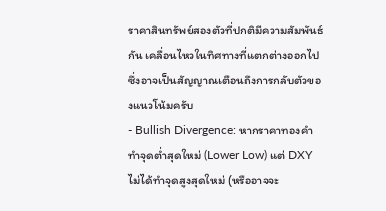ราคาสินทรัพย์สองตัวที่ปกติมีความสัมพันธ์กัน เคลื่อนไหวในทิศทางที่แตกต่างออกไป ซึ่งอาจเป็นสัญญาณเตือนถึงการกลับตัวของแนวโน้มครับ
- Bullish Divergence: หากราคาทองคำทำจุดต่ำสุดใหม่ (Lower Low) แต่ DXY ไม่ได้ทำจุดสูงสุดใหม่ (หรืออาจจะ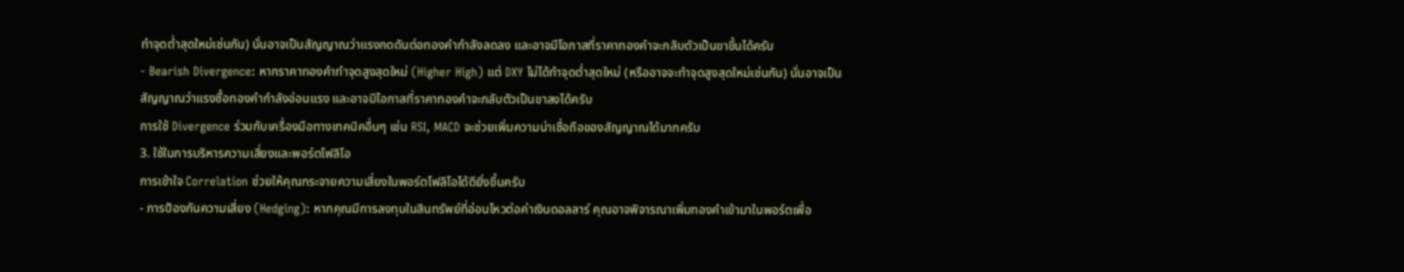ทำจุดต่ำสุดใหม่เช่นกัน) นั่นอาจเป็นสัญญาณว่าแรงกดดันต่อทองคำกำลังลดลง และอาจมีโอกาสที่ราคาทองคำจะกลับตัวเป็นขาขึ้นได้ครับ
- Bearish Divergence: หากราคาทองคำทำจุดสูงสุดใหม่ (Higher High) แต่ DXY ไม่ได้ทำจุดต่ำสุดใหม่ (หรืออาจจะทำจุดสูงสุดใหม่เช่นกัน) นั่นอาจเป็นสัญญาณว่าแรงซื้อทองคำกำลังอ่อนแรง และอาจมีโอกาสที่ราคาทองคำจะกลับตัวเป็นขาลงได้ครับ
การใช้ Divergence ร่วมกับเครื่องมือทางเทคนิคอื่นๆ เช่น RSI, MACD จะช่วยเพิ่มความน่าเชื่อถือของสัญญาณได้มากครับ
3. ใช้ในการบริหารความเสี่ยงและพอร์ตโฟลิโอ
การเข้าใจ Correlation ช่วยให้คุณกระจายความเสี่ยงในพอร์ตโฟลิโอได้ดียิ่งขึ้นครับ
- การป้องกันความเสี่ยง (Hedging): หากคุณมีการลงทุนในสินทรัพย์ที่อ่อนไหวต่อค่าเงินดอลลาร์ คุณอาจพิจารณาเพิ่มทองคำเข้ามาในพอร์ตเพื่อ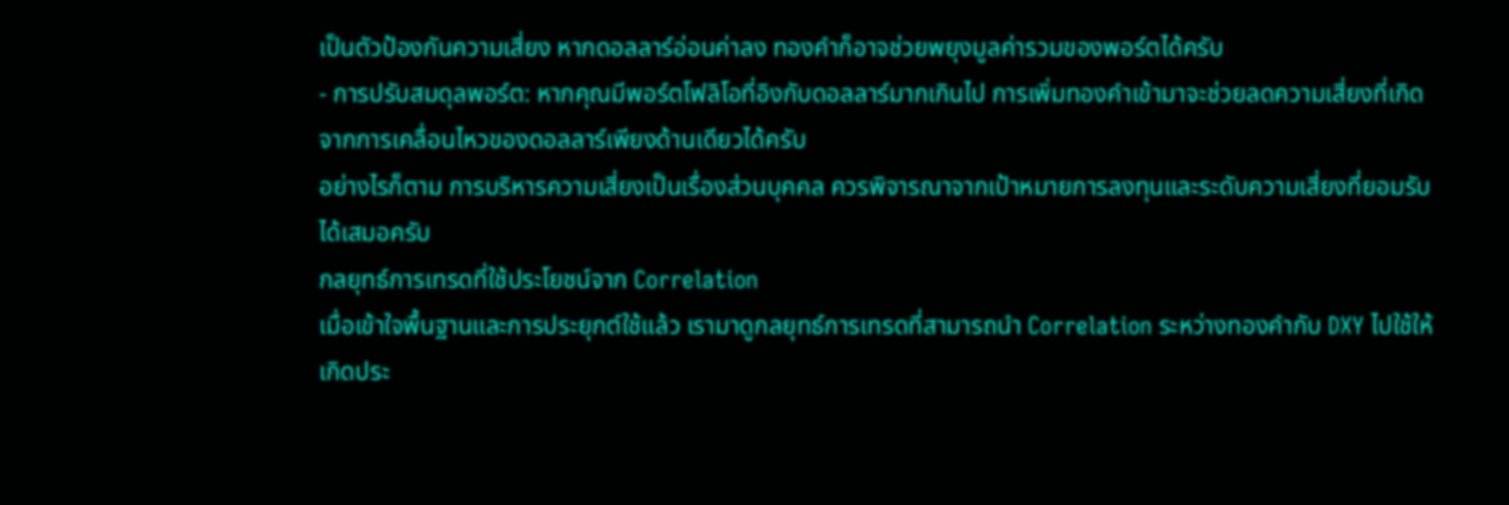เป็นตัวป้องกันความเสี่ยง หากดอลลาร์อ่อนค่าลง ทองคำก็อาจช่วยพยุงมูลค่ารวมของพอร์ตได้ครับ
- การปรับสมดุลพอร์ต: หากคุณมีพอร์ตโฟลิโอที่อิงกับดอลลาร์มากเกินไป การเพิ่มทองคำเข้ามาจะช่วยลดความเสี่ยงที่เกิดจากการเคลื่อนไหวของดอลลาร์เพียงด้านเดียวได้ครับ
อย่างไรก็ตาม การบริหารความเสี่ยงเป็นเรื่องส่วนบุคคล ควรพิจารณาจากเป้าหมายการลงทุนและระดับความเสี่ยงที่ยอมรับได้เสมอครับ
กลยุทธ์การเทรดที่ใช้ประโยชน์จาก Correlation
เมื่อเข้าใจพื้นฐานและการประยุกต์ใช้แล้ว เรามาดูกลยุทธ์การเทรดที่สามารถนำ Correlation ระหว่างทองคำกับ DXY ไปใช้ให้เกิดประ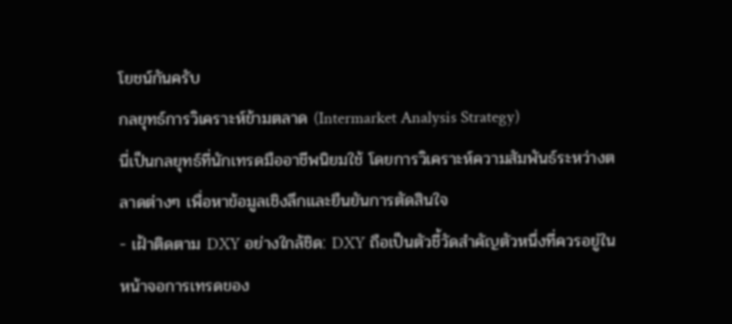โยชน์กันครับ
กลยุทธ์การวิเคราะห์ข้ามตลาด (Intermarket Analysis Strategy)
นี่เป็นกลยุทธ์ที่นักเทรดมืออาชีพนิยมใช้ โดยการวิเคราะห์ความสัมพันธ์ระหว่างตลาดต่างๆ เพื่อหาข้อมูลเชิงลึกและยืนยันการตัดสินใจ
- เฝ้าติดตาม DXY อย่างใกล้ชิด: DXY ถือเป็นตัวชี้วัดสำคัญตัวหนึ่งที่ควรอยู่ในหน้าจอการเทรดของ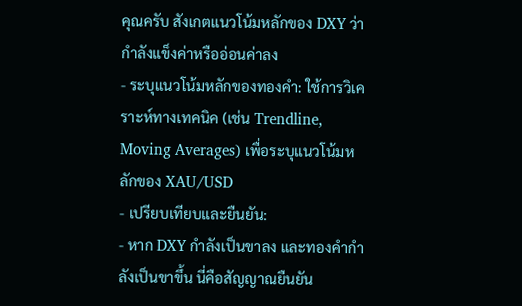คุณครับ สังเกตแนวโน้มหลักของ DXY ว่ากำลังแข็งค่าหรืออ่อนค่าลง
- ระบุแนวโน้มหลักของทองคำ: ใช้การวิเคราะห์ทางเทคนิค (เช่น Trendline, Moving Averages) เพื่อระบุแนวโน้มหลักของ XAU/USD
- เปรียบเทียบและยืนยัน:
- หาก DXY กำลังเป็นขาลง และทองคำกำลังเป็นขาขึ้น นี่คือสัญญาณยืนยัน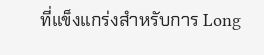ที่แข็งแกร่งสำหรับการ Long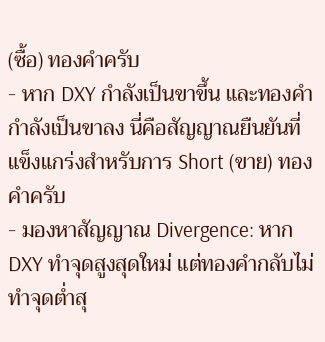(ซื้อ) ทองคำครับ
- หาก DXY กำลังเป็นขาขึ้น และทองคำกำลังเป็นขาลง นี่คือสัญญาณยืนยันที่แข็งแกร่งสำหรับการ Short (ขาย) ทองคำครับ
- มองหาสัญญาณ Divergence: หาก DXY ทำจุดสูงสุดใหม่ แต่ทองคำกลับไม่ทำจุดต่ำสุ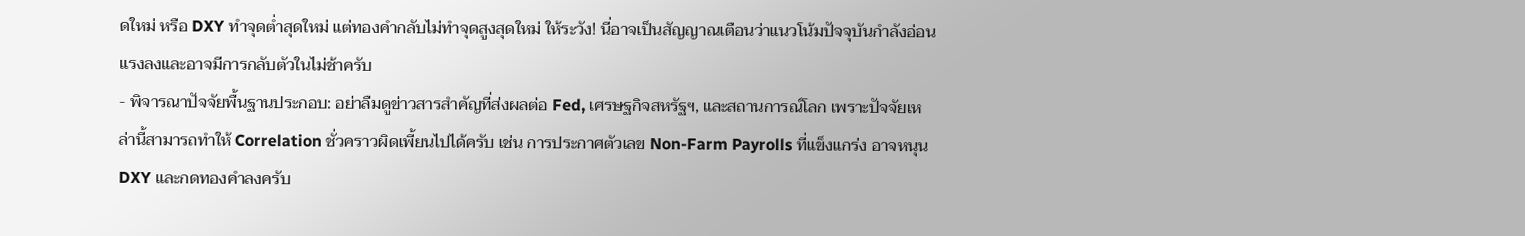ดใหม่ หรือ DXY ทำจุดต่ำสุดใหม่ แต่ทองคำกลับไม่ทำจุดสูงสุดใหม่ ให้ระวัง! นี่อาจเป็นสัญญาณเตือนว่าแนวโน้มปัจจุบันกำลังอ่อนแรงลงและอาจมีการกลับตัวในไม่ช้าครับ
- พิจารณาปัจจัยพื้นฐานประกอบ: อย่าลืมดูข่าวสารสำคัญที่ส่งผลต่อ Fed, เศรษฐกิจสหรัฐฯ, และสถานการณ์โลก เพราะปัจจัยเหล่านี้สามารถทำให้ Correlation ชั่วคราวผิดเพี้ยนไปได้ครับ เช่น การประกาศตัวเลข Non-Farm Payrolls ที่แข็งแกร่ง อาจหนุน DXY และกดทองคำลงครับ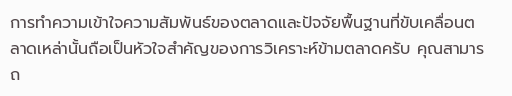การทำความเข้าใจความสัมพันธ์ของตลาดและปัจจัยพื้นฐานที่ขับเคลื่อนตลาดเหล่านั้นถือเป็นหัวใจสำคัญของการวิเคราะห์ข้ามตลาดครับ คุณสามารถ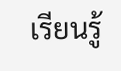เรียนรู้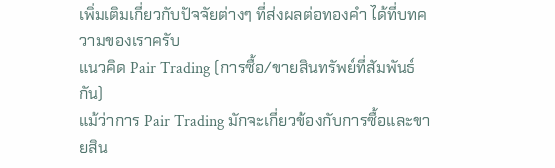เพิ่มเติมเกี่ยวกับปัจจัยต่างๆ ที่ส่งผลต่อทองคำ ได้ที่บทความของเราครับ
แนวคิด Pair Trading (การซื้อ/ขายสินทรัพย์ที่สัมพันธ์กัน)
แม้ว่าการ Pair Trading มักจะเกี่ยวข้องกับการซื้อและขายสิน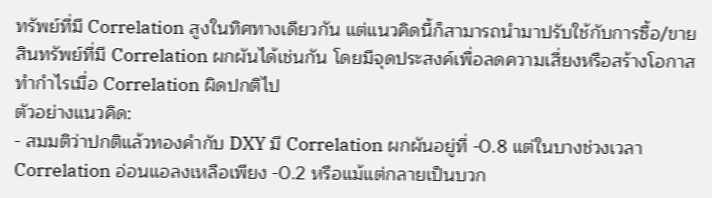ทรัพย์ที่มี Correlation สูงในทิศทางเดียวกัน แต่แนวคิดนี้ก็สามารถนำมาปรับใช้กับการซื้อ/ขายสินทรัพย์ที่มี Correlation ผกผันได้เช่นกัน โดยมีจุดประสงค์เพื่อลดความเสี่ยงหรือสร้างโอกาสทำกำไรเมื่อ Correlation ผิดปกติไป
ตัวอย่างแนวคิด:
- สมมติว่าปกติแล้วทองคำกับ DXY มี Correlation ผกผันอยู่ที่ -0.8 แต่ในบางช่วงเวลา Correlation อ่อนแอลงเหลือเพียง -0.2 หรือแม้แต่กลายเป็นบวก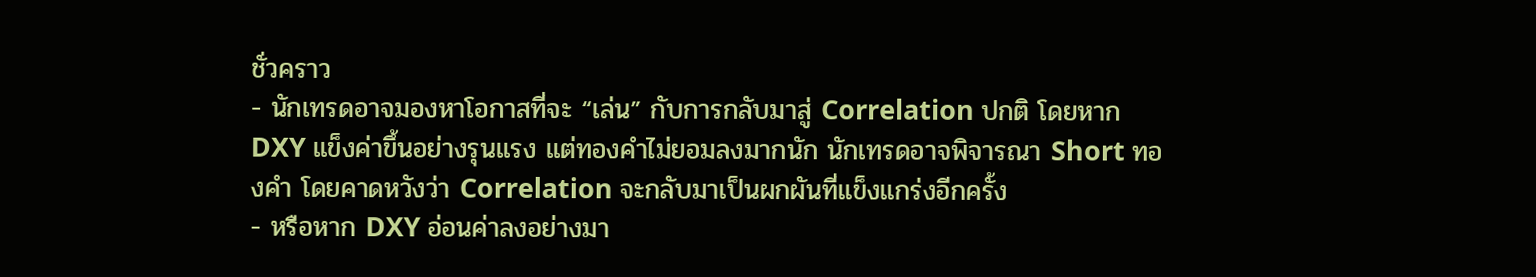ชั่วคราว
- นักเทรดอาจมองหาโอกาสที่จะ “เล่น” กับการกลับมาสู่ Correlation ปกติ โดยหาก DXY แข็งค่าขึ้นอย่างรุนแรง แต่ทองคำไม่ยอมลงมากนัก นักเทรดอาจพิจารณา Short ทองคำ โดยคาดหวังว่า Correlation จะกลับมาเป็นผกผันที่แข็งแกร่งอีกครั้ง
- หรือหาก DXY อ่อนค่าลงอย่างมา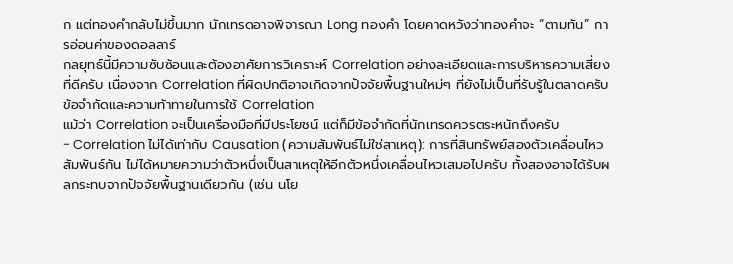ก แต่ทองคำกลับไม่ขึ้นมาก นักเทรดอาจพิจารณา Long ทองคำ โดยคาดหวังว่าทองคำจะ “ตามทัน” การอ่อนค่าของดอลลาร์
กลยุทธ์นี้มีความซับซ้อนและต้องอาศัยการวิเคราะห์ Correlation อย่างละเอียดและการบริหารความเสี่ยงที่ดีครับ เนื่องจาก Correlation ที่ผิดปกติอาจเกิดจากปัจจัยพื้นฐานใหม่ๆ ที่ยังไม่เป็นที่รับรู้ในตลาดครับ
ข้อจำกัดและความท้าทายในการใช้ Correlation
แม้ว่า Correlation จะเป็นเครื่องมือที่มีประโยชน์ แต่ก็มีข้อจำกัดที่นักเทรดควรตระหนักถึงครับ
- Correlation ไม่ได้เท่ากับ Causation (ความสัมพันธ์ไม่ใช่สาเหตุ): การที่สินทรัพย์สองตัวเคลื่อนไหวสัมพันธ์กัน ไม่ได้หมายความว่าตัวหนึ่งเป็นสาเหตุให้อีกตัวหนึ่งเคลื่อนไหวเสมอไปครับ ทั้งสองอาจได้รับผลกระทบจากปัจจัยพื้นฐานเดียวกัน (เช่น นโย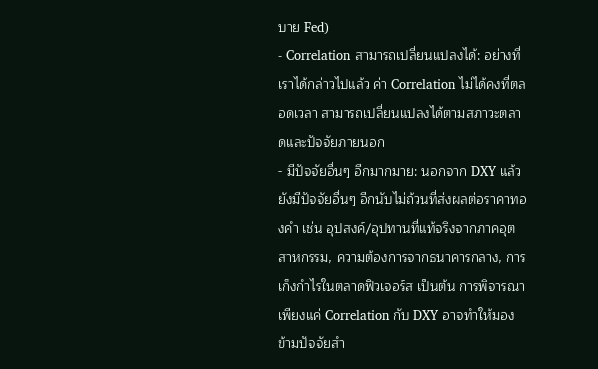บาย Fed)
- Correlation สามารถเปลี่ยนแปลงได้: อย่างที่เราได้กล่าวไปแล้ว ค่า Correlation ไม่ได้คงที่ตลอดเวลา สามารถเปลี่ยนแปลงได้ตามสภาวะตลาดและปัจจัยภายนอก
- มีปัจจัยอื่นๆ อีกมากมาย: นอกจาก DXY แล้ว ยังมีปัจจัยอื่นๆ อีกนับไม่ถ้วนที่ส่งผลต่อราคาทองคำ เช่น อุปสงค์/อุปทานที่แท้จริงจากภาคอุตสาหกรรม, ความต้องการจากธนาคารกลาง, การเก็งกำไรในตลาดฟิวเจอร์ส เป็นต้น การพิจารณาเพียงแค่ Correlation กับ DXY อาจทำให้มองข้ามปัจจัยสำ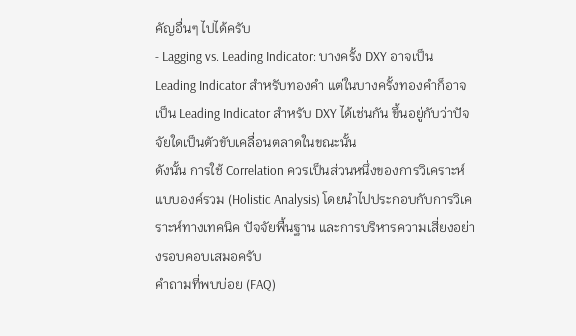คัญอื่นๆ ไปได้ครับ
- Lagging vs. Leading Indicator: บางครั้ง DXY อาจเป็น Leading Indicator สำหรับทองคำ แต่ในบางครั้งทองคำก็อาจเป็น Leading Indicator สำหรับ DXY ได้เช่นกัน ขึ้นอยู่กับว่าปัจจัยใดเป็นตัวขับเคลื่อนตลาดในขณะนั้น
ดังนั้น การใช้ Correlation ควรเป็นส่วนหนึ่งของการวิเคราะห์แบบองค์รวม (Holistic Analysis) โดยนำไปประกอบกับการวิเคราะห์ทางเทคนิค ปัจจัยพื้นฐาน และการบริหารความเสี่ยงอย่างรอบคอบเสมอครับ
คำถามที่พบบ่อย (FAQ)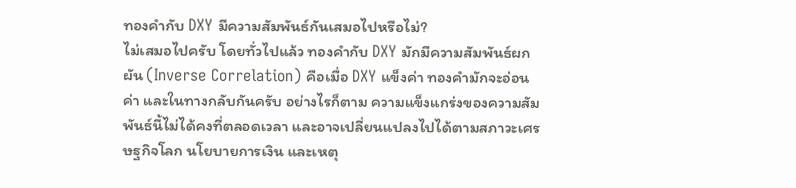ทองคำกับ DXY มีความสัมพันธ์กันเสมอไปหรือไม่?
ไม่เสมอไปครับ โดยทั่วไปแล้ว ทองคำกับ DXY มักมีความสัมพันธ์ผกผัน (Inverse Correlation) คือเมื่อ DXY แข็งค่า ทองคำมักจะอ่อนค่า และในทางกลับกันครับ อย่างไรก็ตาม ความแข็งแกร่งของความสัมพันธ์นี้ไม่ได้คงที่ตลอดเวลา และอาจเปลี่ยนแปลงไปได้ตามสภาวะเศรษฐกิจโลก นโยบายการเงิน และเหตุ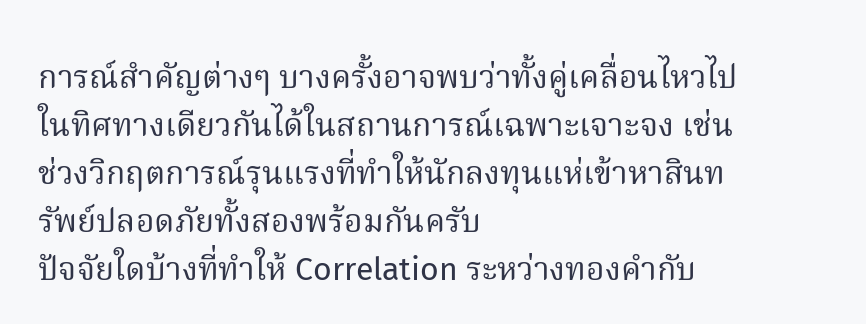การณ์สำคัญต่างๆ บางครั้งอาจพบว่าทั้งคู่เคลื่อนไหวไปในทิศทางเดียวกันได้ในสถานการณ์เฉพาะเจาะจง เช่น ช่วงวิกฤตการณ์รุนแรงที่ทำให้นักลงทุนแห่เข้าหาสินทรัพย์ปลอดภัยทั้งสองพร้อมกันครับ
ปัจจัยใดบ้างที่ทำให้ Correlation ระหว่างทองคำกับ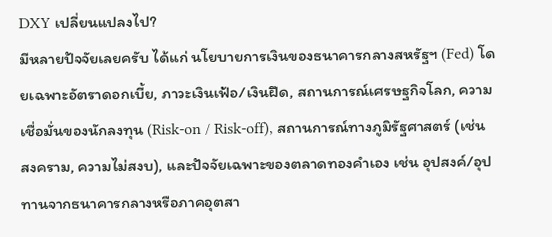DXY เปลี่ยนแปลงไป?
มีหลายปัจจัยเลยครับ ได้แก่ นโยบายการเงินของธนาคารกลางสหรัฐฯ (Fed) โดยเฉพาะอัตราดอกเบี้ย, ภาวะเงินเฟ้อ/เงินฝืด, สถานการณ์เศรษฐกิจโลก, ความเชื่อมั่นของนักลงทุน (Risk-on / Risk-off), สถานการณ์ทางภูมิรัฐศาสตร์ (เช่น สงคราม, ความไม่สงบ), และปัจจัยเฉพาะของตลาดทองคำเอง เช่น อุปสงค์/อุปทานจากธนาคารกลางหรือภาคอุตสา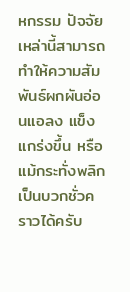หกรรม ปัจจัยเหล่านี้สามารถทำให้ความสัมพันธ์ผกผันอ่อนแอลง แข็งแกร่งขึ้น หรือแม้กระทั่งพลิกเป็นบวกชั่วคราวได้ครับ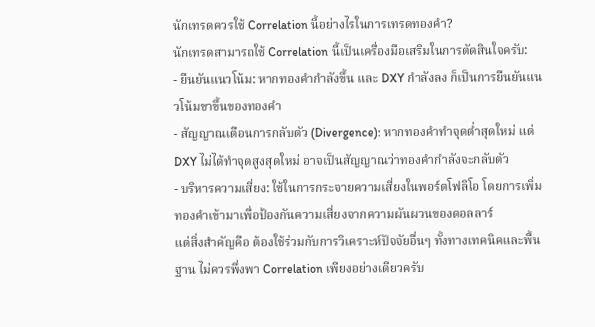นักเทรดควรใช้ Correlation นี้อย่างไรในการเทรดทองคำ?
นักเทรดสามารถใช้ Correlation นี้เป็นเครื่องมือเสริมในการตัดสินใจครับ:
- ยืนยันแนวโน้ม: หากทองคำกำลังขึ้น และ DXY กำลังลง ก็เป็นการยืนยันแนวโน้มขาขึ้นของทองคำ
- สัญญาณเตือนการกลับตัว (Divergence): หากทองคำทำจุดต่ำสุดใหม่ แต่ DXY ไม่ได้ทำจุดสูงสุดใหม่ อาจเป็นสัญญาณว่าทองคำกำลังจะกลับตัว
- บริหารความเสี่ยง: ใช้ในการกระจายความเสี่ยงในพอร์ตโฟลิโอ โดยการเพิ่มทองคำเข้ามาเพื่อป้องกันความเสี่ยงจากความผันผวนของดอลลาร์
แต่สิ่งสำคัญคือ ต้องใช้ร่วมกับการวิเคราะห์ปัจจัยอื่นๆ ทั้งทางเทคนิคและพื้นฐาน ไม่ควรพึ่งพา Correlation เพียงอย่างเดียวครับ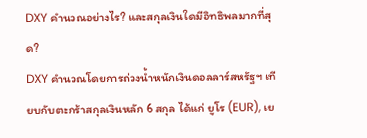DXY คำนวณอย่างไร? และสกุลเงินใดมีอิทธิพลมากที่สุด?
DXY คำนวณโดยการถ่วงน้ำหนักเงินดอลลาร์สหรัฐฯ เทียบกับตะกร้าสกุลเงินหลัก 6 สกุล ได้แก่ ยูโร (EUR), เย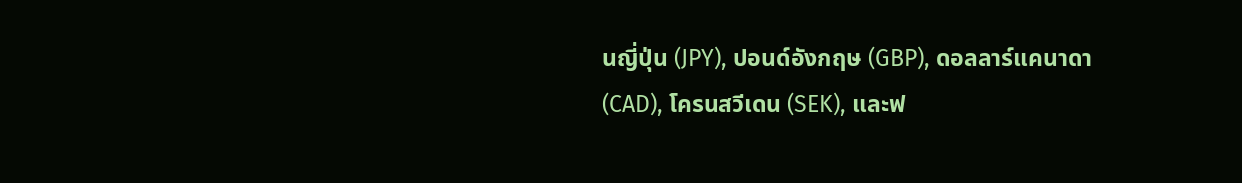นญี่ปุ่น (JPY), ปอนด์อังกฤษ (GBP), ดอลลาร์แคนาดา (CAD), โครนสวีเดน (SEK), และฟ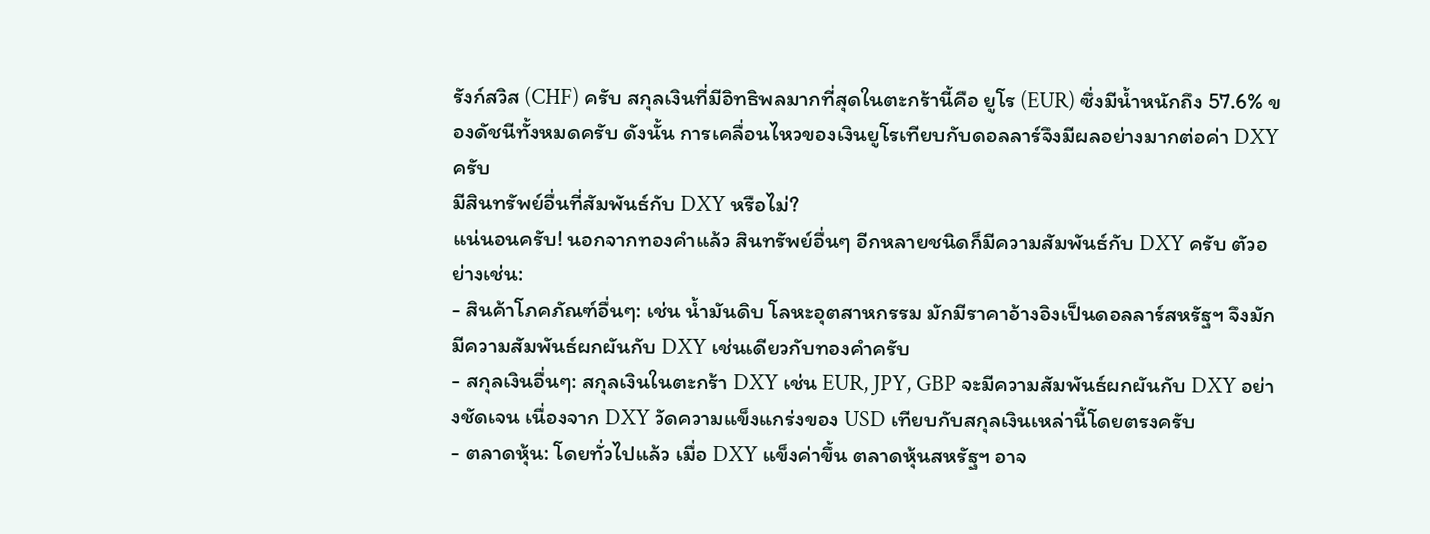รังก์สวิส (CHF) ครับ สกุลเงินที่มีอิทธิพลมากที่สุดในตะกร้านี้คือ ยูโร (EUR) ซึ่งมีน้ำหนักถึง 57.6% ของดัชนีทั้งหมดครับ ดังนั้น การเคลื่อนไหวของเงินยูโรเทียบกับดอลลาร์จึงมีผลอย่างมากต่อค่า DXY ครับ
มีสินทรัพย์อื่นที่สัมพันธ์กับ DXY หรือไม่?
แน่นอนครับ! นอกจากทองคำแล้ว สินทรัพย์อื่นๆ อีกหลายชนิดก็มีความสัมพันธ์กับ DXY ครับ ตัวอย่างเช่น:
- สินค้าโภคภัณฑ์อื่นๆ: เช่น น้ำมันดิบ โลหะอุตสาหกรรม มักมีราคาอ้างอิงเป็นดอลลาร์สหรัฐฯ จึงมักมีความสัมพันธ์ผกผันกับ DXY เช่นเดียวกับทองคำครับ
- สกุลเงินอื่นๆ: สกุลเงินในตะกร้า DXY เช่น EUR, JPY, GBP จะมีความสัมพันธ์ผกผันกับ DXY อย่างชัดเจน เนื่องจาก DXY วัดความแข็งแกร่งของ USD เทียบกับสกุลเงินเหล่านี้โดยตรงครับ
- ตลาดหุ้น: โดยทั่วไปแล้ว เมื่อ DXY แข็งค่าขึ้น ตลาดหุ้นสหรัฐฯ อาจ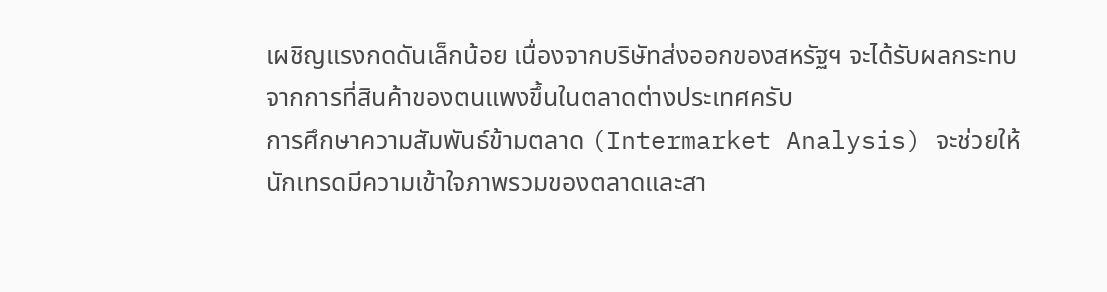เผชิญแรงกดดันเล็กน้อย เนื่องจากบริษัทส่งออกของสหรัฐฯ จะได้รับผลกระทบจากการที่สินค้าของตนแพงขึ้นในตลาดต่างประเทศครับ
การศึกษาความสัมพันธ์ข้ามตลาด (Intermarket Analysis) จะช่วยให้นักเทรดมีความเข้าใจภาพรวมของตลาดและสา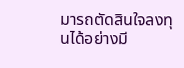มารถตัดสินใจลงทุนได้อย่างมี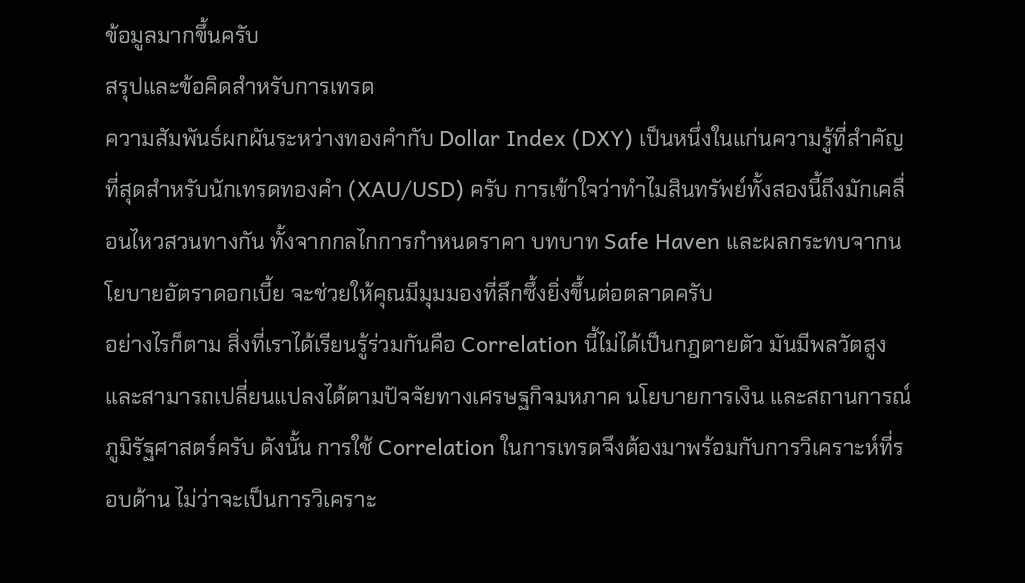ข้อมูลมากขึ้นครับ
สรุปและข้อคิดสำหรับการเทรด
ความสัมพันธ์ผกผันระหว่างทองคำกับ Dollar Index (DXY) เป็นหนึ่งในแก่นความรู้ที่สำคัญที่สุดสำหรับนักเทรดทองคำ (XAU/USD) ครับ การเข้าใจว่าทำไมสินทรัพย์ทั้งสองนี้ถึงมักเคลื่อนไหวสวนทางกัน ทั้งจากกลไกการกำหนดราคา บทบาท Safe Haven และผลกระทบจากนโยบายอัตราดอกเบี้ย จะช่วยให้คุณมีมุมมองที่ลึกซึ้งยิ่งขึ้นต่อตลาดครับ
อย่างไรก็ตาม สิ่งที่เราได้เรียนรู้ร่วมกันคือ Correlation นี้ไม่ได้เป็นกฎตายตัว มันมีพลวัตสูงและสามารถเปลี่ยนแปลงได้ตามปัจจัยทางเศรษฐกิจมหภาค นโยบายการเงิน และสถานการณ์ภูมิรัฐศาสตร์ครับ ดังนั้น การใช้ Correlation ในการเทรดจึงต้องมาพร้อมกับการวิเคราะห์ที่รอบด้าน ไม่ว่าจะเป็นการวิเคราะ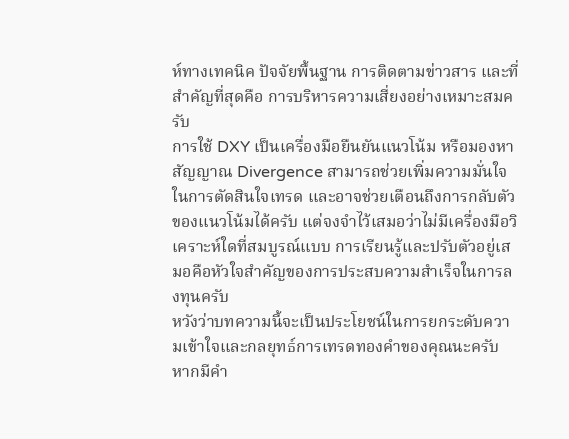ห์ทางเทคนิค ปัจจัยพื้นฐาน การติดตามข่าวสาร และที่สำคัญที่สุดคือ การบริหารความเสี่ยงอย่างเหมาะสมครับ
การใช้ DXY เป็นเครื่องมือยืนยันแนวโน้ม หรือมองหาสัญญาณ Divergence สามารถช่วยเพิ่มความมั่นใจในการตัดสินใจเทรด และอาจช่วยเตือนถึงการกลับตัวของแนวโน้มได้ครับ แต่จงจำไว้เสมอว่าไม่มีเครื่องมือวิเคราะห์ใดที่สมบูรณ์แบบ การเรียนรู้และปรับตัวอยู่เสมอคือหัวใจสำคัญของการประสบความสำเร็จในการลงทุนครับ
หวังว่าบทความนี้จะเป็นประโยชน์ในการยกระดับความเข้าใจและกลยุทธ์การเทรดทองคำของคุณนะครับ หากมีคำ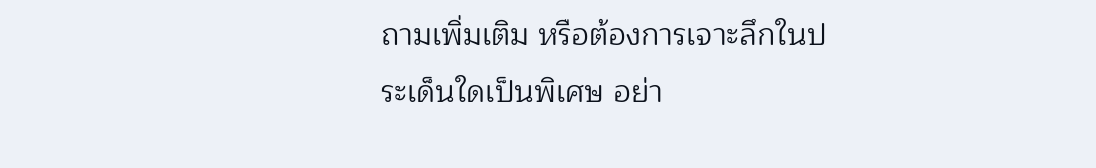ถามเพิ่มเติม หรือต้องการเจาะลึกในประเด็นใดเป็นพิเศษ อย่า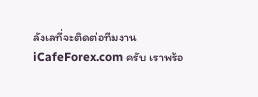ลังเลที่จะติดต่อทีมงาน iCafeForex.com ครับ เราพร้อ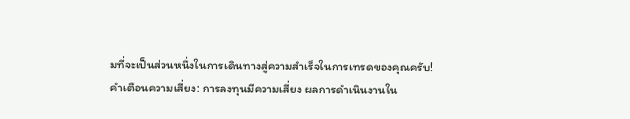มที่จะเป็นส่วนหนึ่งในการเดินทางสู่ความสำเร็จในการเทรดของคุณครับ!
คำเตือนความเสี่ยง: การลงทุนมีความเสี่ยง ผลการดำเนินงานใน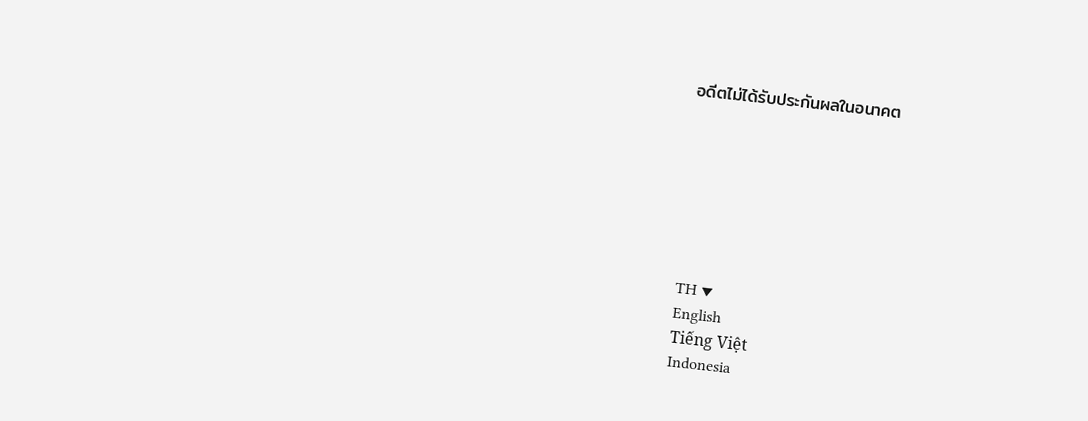อดีตไม่ได้รับประกันผลในอนาคต







TH ▼
English
Tiếng Việt
Indonesia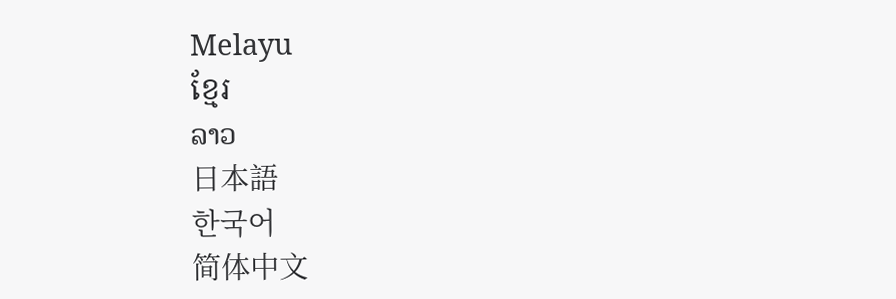Melayu
ខ្មែរ
ລາວ
日本語
한국어
简体中文